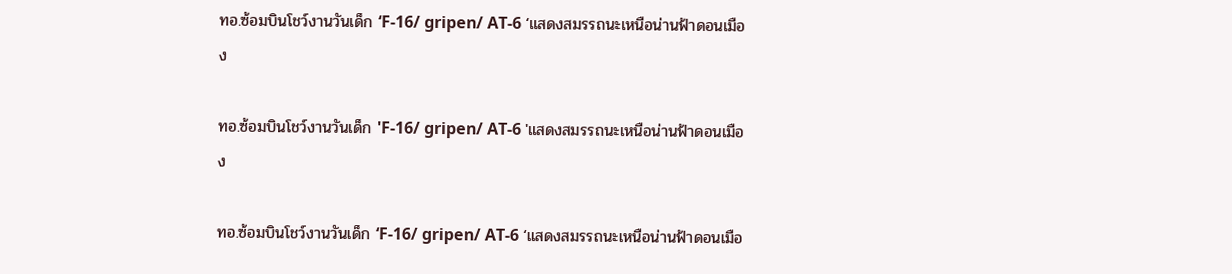ทอ.ซ้อมบินโชว์งานวันเด็ก ‘F-16/ gripen/ AT-6 ‘แสดงสมรรถนะเหนือน่านฟ้าดอนเมือง

ทอ.ซ้อมบินโชว์งานวันเด็ก 'F-16/ gripen/ AT-6 'แสดงสมรรถนะเหนือน่านฟ้าดอนเมือง

ทอ.ซ้อมบินโชว์งานวันเด็ก ‘F-16/ gripen/ AT-6 ‘แสดงสมรรถนะเหนือน่านฟ้าดอนเมือ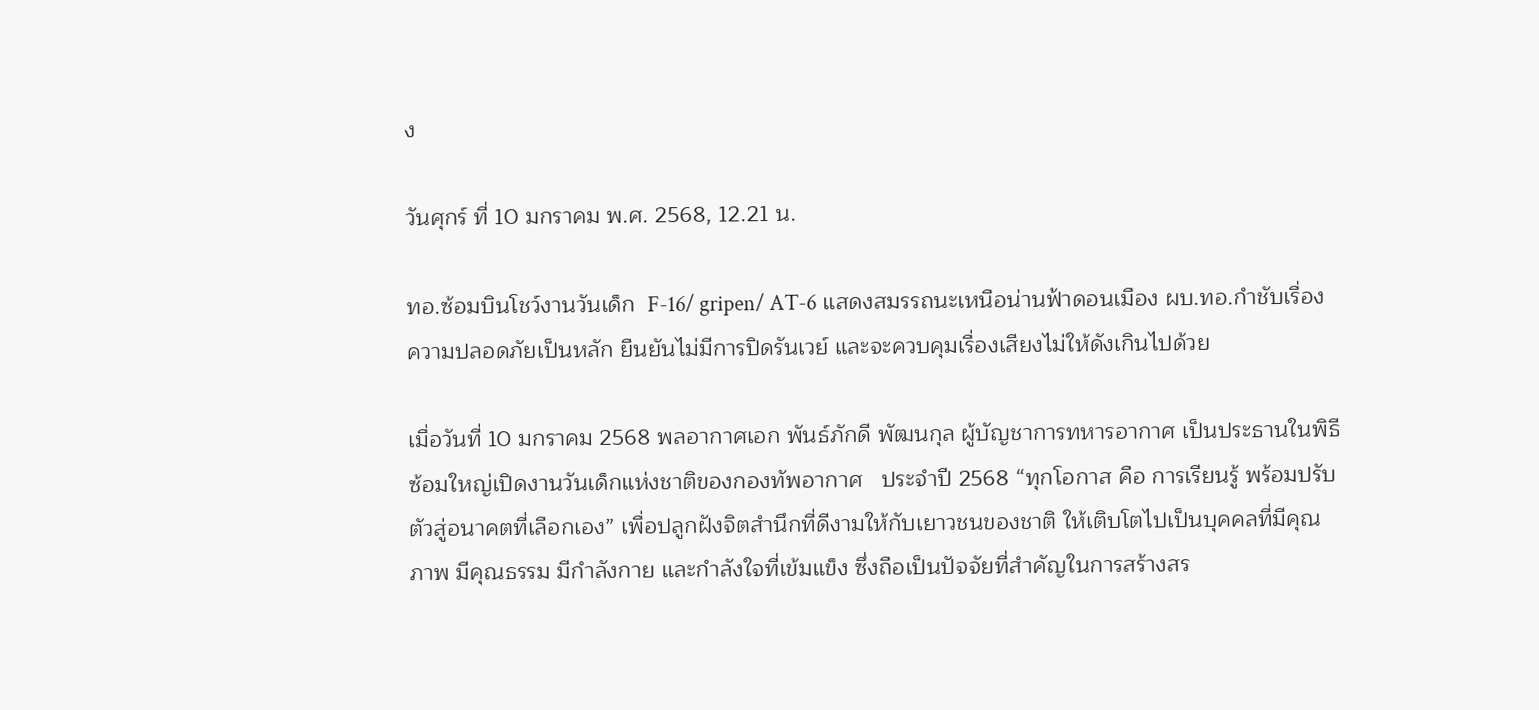ง

วันศุกร์ ที่ 10 มกราคม พ.ศ. 2568, 12.21 น.

ทอ.ซ้อมบินโชว์งานวันเด็ก  F-16/ gripen/ AT-6 แสดงสมรรถนะเหนือน่านฟ้าดอนเมือง ผบ.ทอ.กำชับเรื่องความปลอดภัยเป็นหลัก ยืนยันไม่มีการปิดรันเวย์ และจะควบคุมเรื่องเสียงไม่ให้ดังเกินไปด้วย

เมื่อวันที่ 10 มกราคม 2568 พลอากาศเอก พันธ์ภักดี พัฒนกุล ผู้บัญชาการทหารอากาศ เป็นประธานในพิธีซ้อมใหญ่เปิดงานวันเด็กแห่งชาติของกองทัพอากาศ   ประจำปี 2568 “ทุกโอกาส คือ การเรียนรู้ พร้อมปรับตัวสู่อนาคตที่เลือกเอง” เพื่อปลูกฝังจิตสำนึกที่ดีงามให้กับเยาวชนของชาติ ให้เติบโตไปเป็นบุคคลที่มีคุณภาพ มีคุณธรรม มีกำลังกาย และกำลังใจที่เข้มแข็ง ซึ่งถือเป็นปัจจัยที่สำคัญในการสร้างสร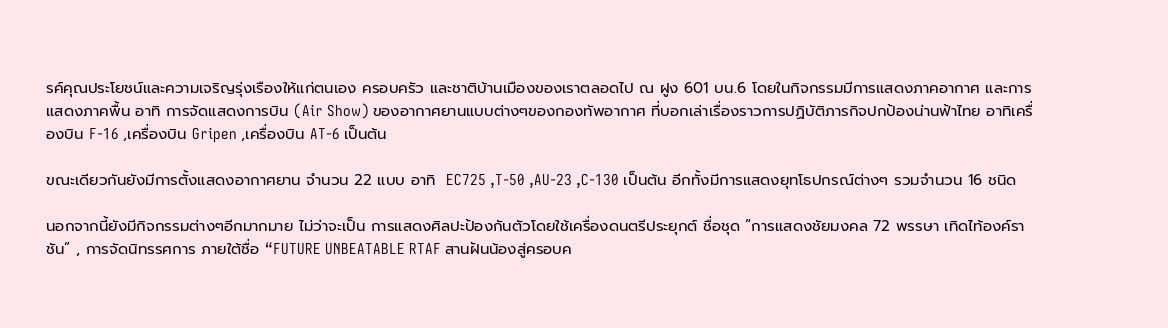รค์คุณประโยชน์และความเจริญรุ่งเรืองให้แก่ตนเอง ครอบครัว และชาติบ้านเมืองของเราตลอดไป ณ ฝูง 601 บน.6 โดยในกิจกรรมมีการแสดงภาคอากาศ และการแสดงภาคพื้น อาทิ การจัดแสดงการบิน (Air Show) ของอากาศยานแบบต่างๆของกองทัพอากาศ ที่บอกเล่าเรื่องราวการปฏิบัติภารกิจปกป้องน่านฟ้าไทย อาทิเครื่องบิน F-16 ,เครื่องบิน Gripen ,เครื่องบิน AT-6 เป็นต้น

ขณะเดียวกันยังมีการตั้งแสดงอากาศยาน จำนวน 22 แบบ อาทิ  EC725 ,T-50 ,AU-23 ,C-130 เป็นต้น อีกทั้งมีการแสดงยุทโธปกรณ์ต่างๆ รวมจำนวน 16 ชนิด

นอกจากนี้ยังมีกิจกรรมต่างๆอีกมากมาย ไม่ว่าจะเป็น การแสดงศิลปะป้องกันตัวโดยใช้เครื่องดนตรีประยุกต์ ชื่อชุด “การแสดงชัยมงคล 72 พรรษา เทิดไท้องค์ราชัน” , การจัดนิทรรศการ ภายใต้ชื่อ “FUTURE UNBEATABLE RTAF สานฝันน้องสู่ครอบค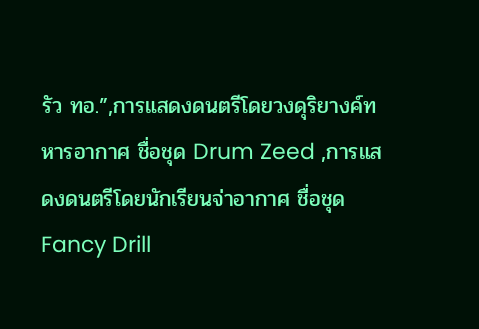รัว ทอ.”,การแสดงดนตรีโดยวงดุริยางค์ทหารอากาศ ชื่อชุด Drum Zeed ,การแสดงดนตรีโดยนักเรียนจ่าอากาศ ชื่อชุด Fancy Drill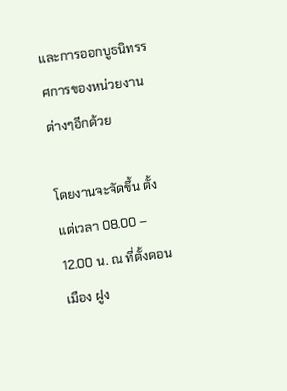และการออกบูธนิทรรศการของหน่วยงานต่างๆอีกด้วย

โดยงานจะจัดขึ้น ตั้งแต่เวลา 08.00 – 12.00 น. ณ ที่ตั้งดอนเมือง ฝูง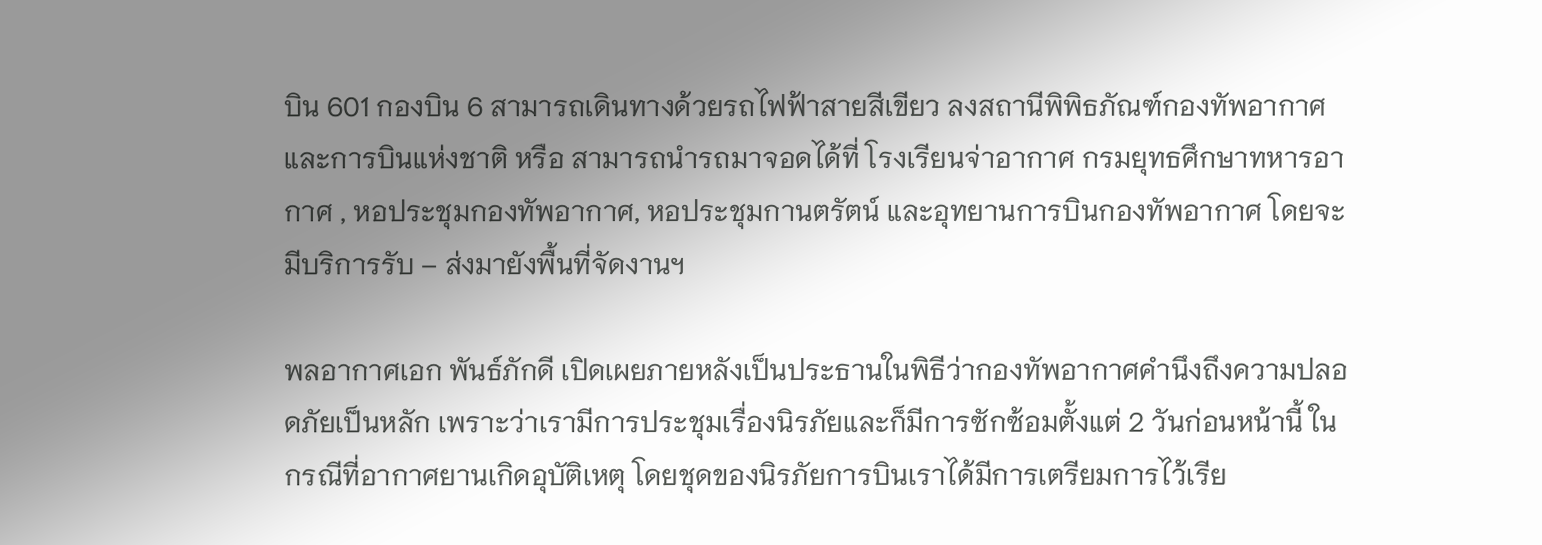บิน 601 กองบิน 6 สามารถเดินทางด้วยรถไฟฟ้าสายสีเขียว ลงสถานีพิพิธภัณฑ์กองทัพอากาศ และการบินแห่งชาติ หรือ สามารถนำรถมาจอดได้ที่ โรงเรียนจ่าอากาศ กรมยุทธศึกษาทหารอากาศ , หอประชุมกองทัพอากาศ, หอประชุมกานตรัตน์ และอุทยานการบินกองทัพอากาศ โดยจะมีบริการรับ – ส่งมายังพื้นที่จัดงานฯ

พลอากาศเอก พันธ์ภักดี เปิดเผยภายหลังเป็นประธานในพิธีว่ากองทัพอากาศคำนึงถึงความปลอดภัยเป็นหลัก เพราะว่าเรามีการประชุมเรื่องนิรภัยและก็มีการซักซ้อมตั้งแต่ 2 วันก่อนหน้านี้ ในกรณีที่อากาศยานเกิดอุบัติเหตุ โดยชุดของนิรภัยการบินเราได้มีการเตรียมการไว้เรีย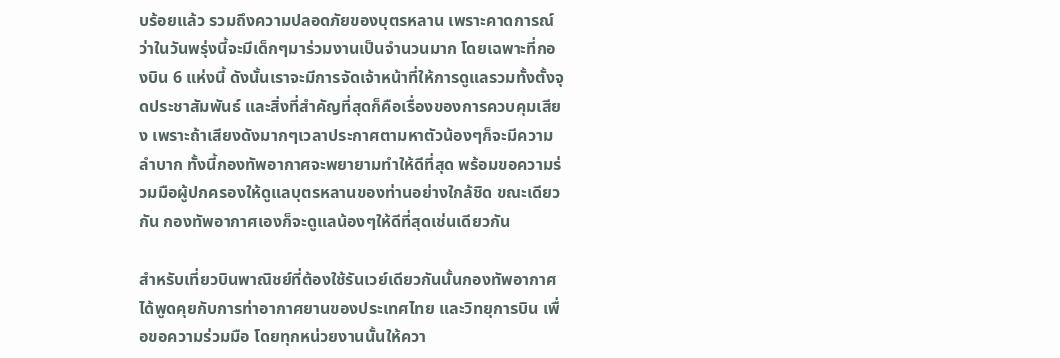บร้อยแล้ว รวมถึงความปลอดภัยของบุตรหลาน เพราะคาดการณ์ว่าในวันพรุ่งนี้จะมีเด็กๆมาร่วมงานเป็นจำนวนมาก โดยเฉพาะที่กองบิน 6 แห่งนี้ ดังนั้นเราจะมีการจัดเจ้าหน้าที่ให้การดูแลรวมทั้งตั้งจุดประชาสัมพันธ์ และสิ่งที่สำคัญที่สุดก็คือเรื่องของการควบคุมเสียง เพราะถ้าเสียงดังมากๆเวลาประกาศตามหาตัวน้องๆก็จะมีความลำบาก ทั้งนี้กองทัพอากาศจะพยายามทำให้ดีที่สุด พร้อมขอความร่วมมือผู้ปกครองให้ดูแลบุตรหลานของท่านอย่างใกล้ชิด ขณะเดียวกัน กองทัพอากาศเองก็จะดูแลน้องๆให้ดีที่สุดเช่นเดียวกัน

สำหรับเที่ยวบินพาณิชย์ที่ต้องใช้รันเวย์เดียวกันนั้นกองทัพอากาศ ได้พูดคุยกับการท่าอากาศยานของประเทศไทย และวิทยุการบิน เพื่อขอความร่วมมือ โดยทุกหน่วยงานนั้นให้ควา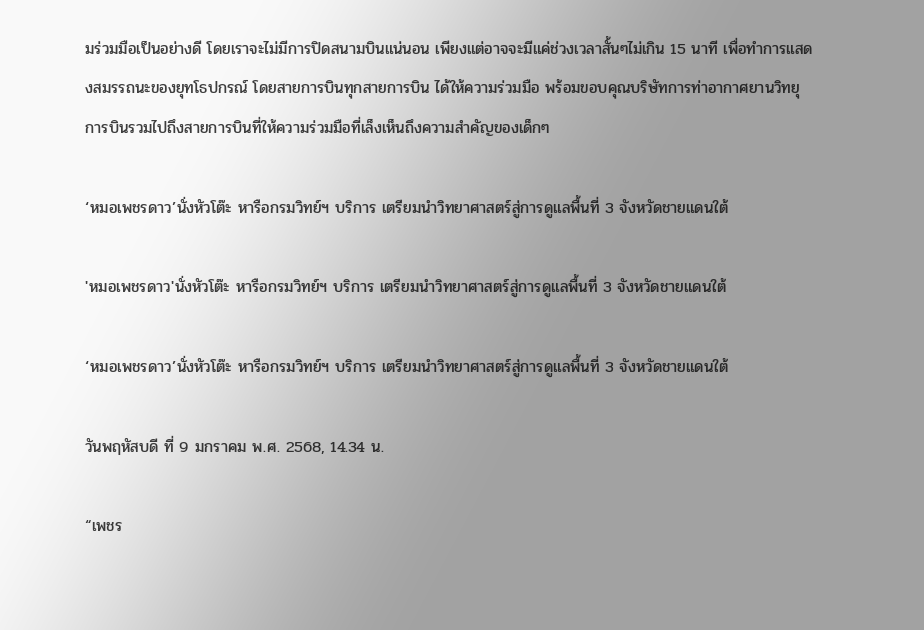มร่วมมือเป็นอย่างดี โดยเราจะไม่มีการปิดสนามบินแน่นอน เพียงแต่อาจจะมีแค่ช่วงเวลาสั้นๆไม่เกิน 15 นาที เพื่อทำการแสดงสมรรถนะของยุทโธปกรณ์ โดยสายการบินทุกสายการบิน ได้ให้ความร่วมมือ พร้อมขอบคุณบริษัทการท่าอากาศยานวิทยุการบินรวมไปถึงสายการบินที่ให้ความร่วมมือที่เล็งเห็นถึงความสำคัญของเด็กๆ

‘หมอเพชรดาว’นั่งหัวโต๊ะ หารือกรมวิทย์ฯ บริการ เตรียมนำวิทยาศาสตร์สู่การดูแลพื้นที่ 3 จังหวัดชายแดนใต้

'หมอเพชรดาว'นั่งหัวโต๊ะ หารือกรมวิทย์ฯ บริการ เตรียมนำวิทยาศาสตร์สู่การดูแลพื้นที่ 3 จังหวัดชายแดนใต้

‘หมอเพชรดาว’นั่งหัวโต๊ะ หารือกรมวิทย์ฯ บริการ เตรียมนำวิทยาศาสตร์สู่การดูแลพื้นที่ 3 จังหวัดชายแดนใต้

วันพฤหัสบดี ที่ 9 มกราคม พ.ศ. 2568, 14.34 น.

“เพชร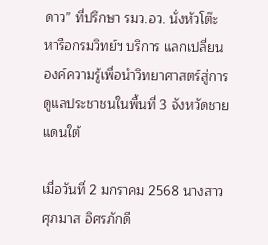ดาว” ที่ปรึกษา รมว.อว. นั่งหัวโต๊ะหารือกรมวิทย์ฯ บริการ แลกเปลี่ยนองค์ความรู้เพื่อนำวิทยาศาสตร์สู่การดูแลประชาชนในพื้นที่ 3 จังหวัดชายแดนใต้

เมื่อวันที่ 2 มกราคม 2568 นางสาวศุภมาส อิศรภักดี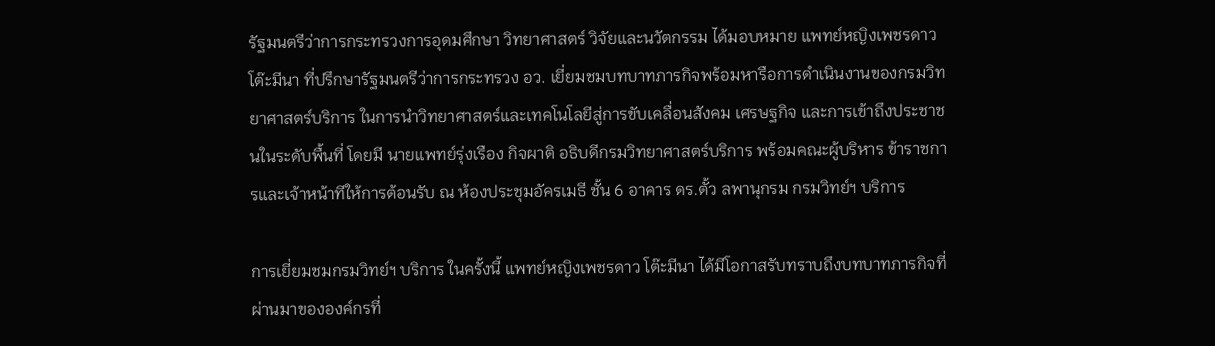รัฐมนตรีว่าการกระทรวงการอุดมศึกษา วิทยาศาสตร์ วิจัยและนวัตกรรม ได้มอบหมาย แพทย์หญิงเพชรดาว โต๊ะมีนา ที่ปรึกษารัฐมนตรีว่าการกระทรวง อว. เยี่ยมชมบทบาทภารกิจพร้อมหารือการดำเนินงานของกรมวิทยาศาสตร์บริการ ในการนำวิทยาศาสตร์และเทคโนโลยีสู่การขับเคลื่อนสังคม เศรษฐกิจ และการเข้าถึงประชาชนในระดับพื้นที่ โดยมี นายแพทย์รุ่งเรือง กิจผาติ อธิบดีกรมวิทยาศาสตร์บริการ พร้อมคณะผู้บริหาร ข้าราชการและเจ้าหน้าทีให้การต้อนรับ ณ ห้องประชุมอัครเมธี ชั้น 6 อาคาร ดร.ตั้ว ลพานุกรม กรมวิทย์ฯ บริการ

การเยี่ยมชมกรมวิทย์ฯ บริการ ในครั้งนี้ แพทย์หญิงเพชรดาว โต๊ะมีนา ได้มีโอกาสรับทราบถึงบทบาทภารกิจที่ผ่านมาขององค์กรที่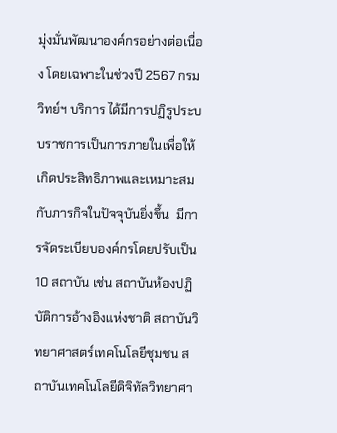มุ่งมั่นพัฒนาองค์กรอย่างต่อเนื่อง โดยเฉพาะในช่วงปี 2567 กรมวิทย์ฯ บริการ ได้มีการปฏิรูประบบราชการเป็นการภายในเพื่อให้เกิดประสิทธิภาพและเหมาะสมกับภารกิจในปัจจุบันยิ่งขึ้น  มีการจัดระเบียบองค์กรโดยปรับเป็น 10 สถาบัน เช่น สถาบันห้องปฏิบัติการอ้างอิงแห่งชาติ สถาบันวิทยาศาสตร์เทคโนโลยีชุมชน สถาบันเทคโนโลยีดิจิทัลวิทยาศา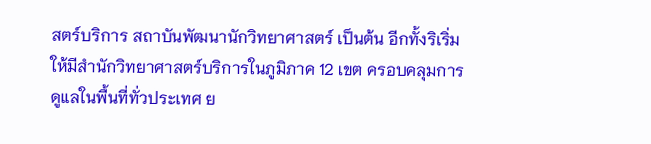สตร์บริการ สถาบันพัฒนานักวิทยาศาสตร์ เป็นต้น อีกทั้งริเริ่มให้มีสำนักวิทยาศาสตร์บริการในภูมิภาค 12 เขต ครอบคลุมการดูแลในพื้นที่ทั่วประเทศ ย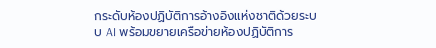กระดับห้องปฏิบัติการอ้างอิงแห่งชาติด้วยระบบ AI พร้อมขยายเครือข่ายห้องปฏิบัติการ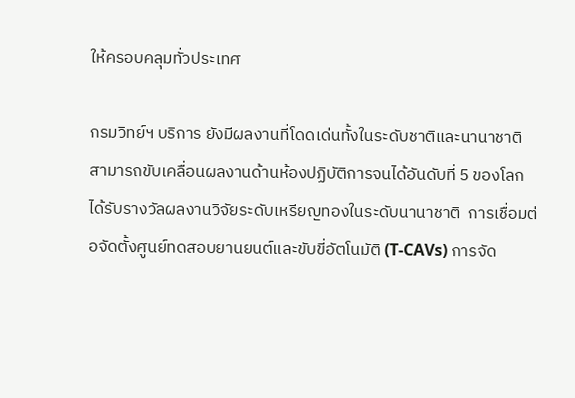ให้ครอบคลุมทั่วประเทศ

กรมวิทย์ฯ บริการ ยังมีผลงานที่โดดเด่นทั้งในระดับชาติและนานาชาติ สามารถขับเคลื่อนผลงานด้านห้องปฏิบัติการจนได้อันดับที่ 5 ของโลก ได้รับรางวัลผลงานวิจัยระดับเหรียญทองในระดับนานาชาติ  การเชื่อมต่อจัดตั้งศูนย์ทดสอบยานยนต์และขับขี่อัตโนมัติ (T-CAVs) การจัด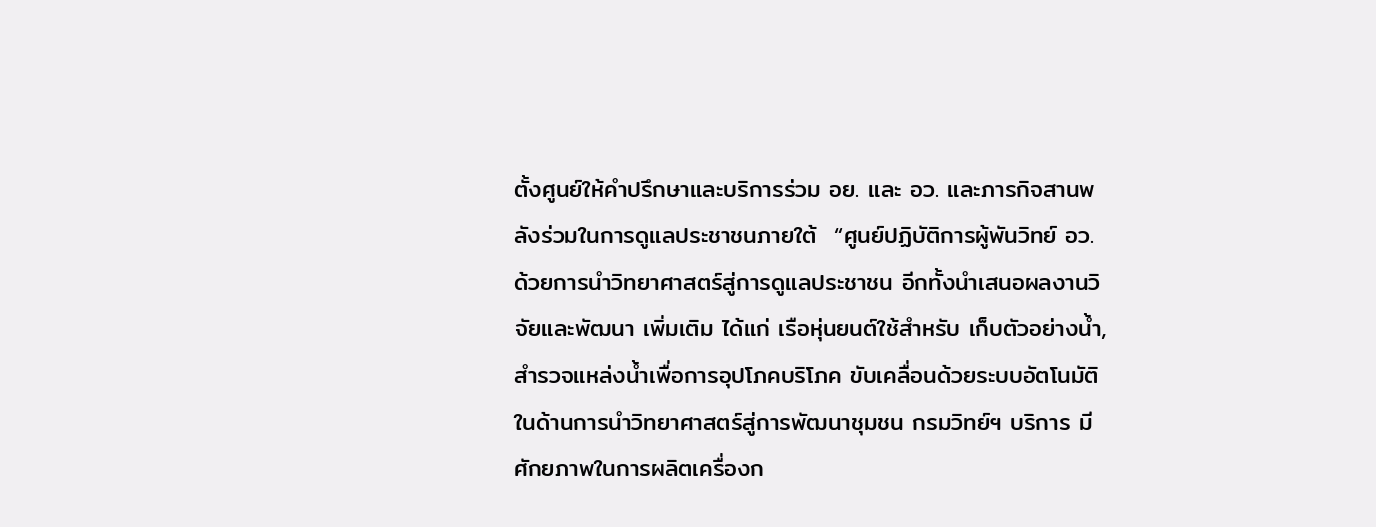ตั้งศูนย์ให้คำปรึกษาและบริการร่วม อย. และ อว. และภารกิจสานพลังร่วมในการดูแลประชาชนภายใต้  “ศูนย์ปฏิบัติการผู้พันวิทย์ อว. ด้วยการนำวิทยาศาสตร์สู่การดูแลประชาชน อีกทั้งนำเสนอผลงานวิจัยและพัฒนา เพิ่มเติม ได้แก่ เรือหุ่นยนต์ใช้สำหรับ เก็บตัวอย่างน้ำ, สำรวจแหล่งน้ำเพื่อการอุปโภคบริโภค ขับเคลื่อนด้วยระบบอัตโนมัติ  ในด้านการนำวิทยาศาสตร์สู่การพัฒนาชุมชน กรมวิทย์ฯ บริการ มีศักยภาพในการผลิตเครื่องก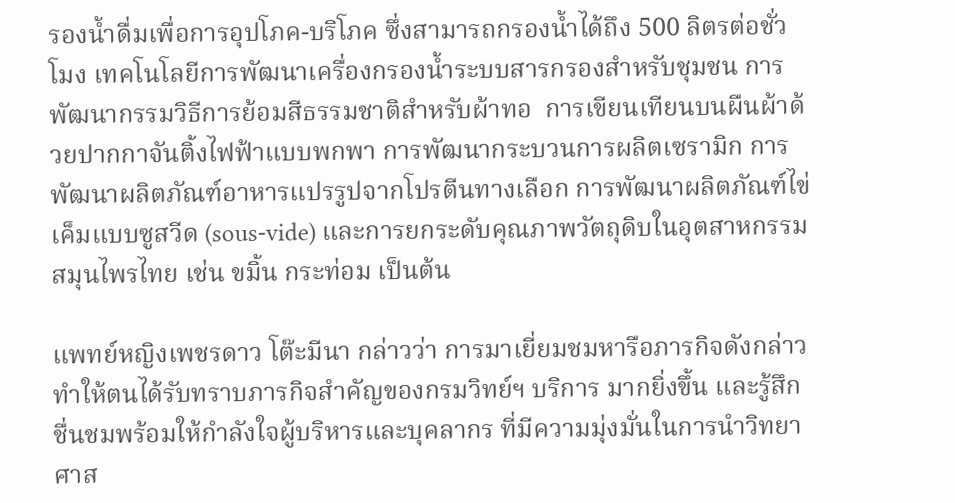รองน้ำดื่มเพื่อการอุปโภค-บริโภค ซึ่งสามารถกรองน้ำได้ถึง 500 ลิตรต่อชั่วโมง เทคโนโลยีการพัฒนาเครื่องกรองน้ำระบบสารกรองสำหรับชุมชน การพัฒนากรรมวิธีการย้อมสีธรรมชาติสำหรับผ้าทอ  การเขียนเทียนบนผืนผ้าด้วยปากกาจันติ้งไฟฟ้าแบบพกพา การพัฒนากระบวนการผลิตเซรามิก การพัฒนาผลิตภัณฑ์อาหารแปรรูปจากโปรตีนทางเลือก การพัฒนาผลิตภัณฑ์ไข่เค็มแบบซูสวีด (sous-vide) และการยกระดับคุณภาพวัตถุดิบในอุตสาหกรรมสมุนไพรไทย เช่น ขมิ้น กระท่อม เป็นต้น

แพทย์หญิงเพชรดาว โต๊ะมีนา กล่าวว่า การมาเยี่ยมชมหารือภารกิจดังกล่าว ทำให้ตนได้รับทราบภารกิจสำคัญของกรมวิทย์ฯ บริการ มากยิ่งขึ้น และรู้สึกชื่นชมพร้อมให้กำลังใจผู้บริหารและบุคลากร ที่มีความมุ่งมั่นในการนำวิทยาศาส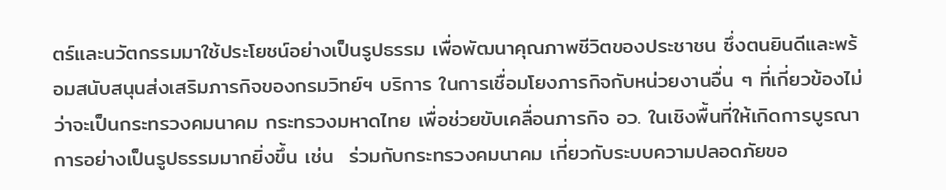ตร์และนวัตกรรมมาใช้ประโยชน์อย่างเป็นรูปธรรม เพื่อพัฒนาคุณภาพชีวิตของประชาชน ซึ่งตนยินดีและพร้อมสนับสนุนส่งเสริมภารกิจของกรมวิทย์ฯ บริการ ในการเชื่อมโยงภารกิจกับหน่วยงานอื่น ๆ ที่เกี่ยวข้องไม่ว่าจะเป็นกระทรวงคมนาคม กระทรวงมหาดไทย เพื่อช่วยขับเคลื่อนภารกิจ อว. ในเชิงพื้นที่ให้เกิดการบูรณาการอย่างเป็นรูปธรรมมากยิ่งขึ้น เช่น  ร่วมกับกระทรวงคมนาคม เกี่ยวกับระบบความปลอดภัยขอ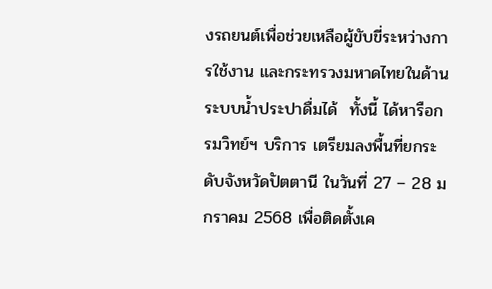งรถยนต์เพื่อช่วยเหลือผู้ขับขี่ระหว่างการใช้งาน และกระทรวงมหาดไทยในด้านระบบน้ำประปาดื่มได้  ทั้งนี้ ได้หารือกรมวิทย์ฯ บริการ เตรียมลงพื้นที่ยกระดับจังหวัดปัตตานี ในวันที่ 27 – 28 มกราคม 2568 เพื่อติดตั้งเค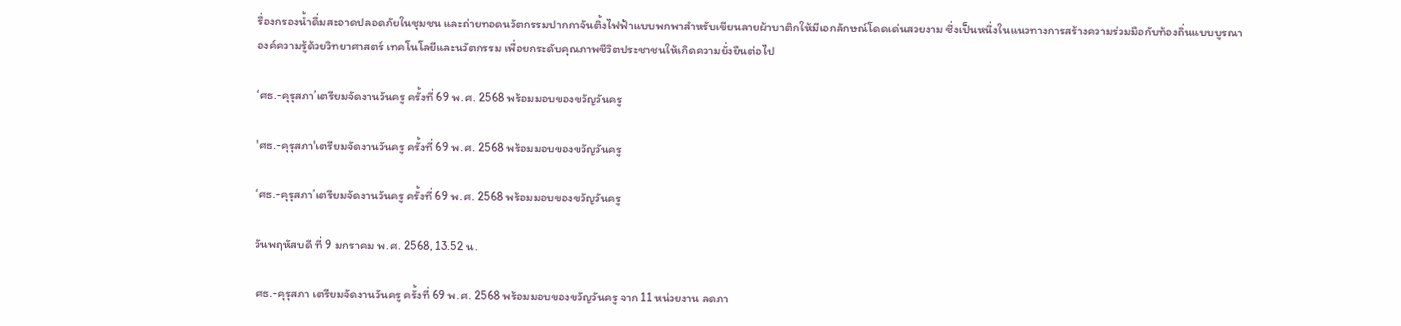รื่องกรองน้ำดื่มสะอาดปลอดภัยในชุมชน และถ่ายทอดนวัตกรรมปากกาจันติ้งไฟฟ้าแบบพกพาสำหรับเขียนลายผ้าบาติกให้มีเอกลักษณ์โดดเด่นสวยงาม ซึ่งเป็นหนึ่งในแนวทางการสร้างความร่วมมือกับท้องถิ่นแบบบูรณาองค์ความรู้ด้วยวิทยาศาสตร์ เทคโนโลยีและนวัตกรรม เพื่อยกระดับคุณภาพชีวิตประชาชนให้เกิดความยั่งยืนต่อไป

‘ศธ.-คุรุสภา’เตรียมจัดงานวันครู ครั้งที่ 69 พ.ศ. 2568 พร้อมมอบของขวัญวันครู

'ศธ.-คุรุสภา'เตรียมจัดงานวันครู ครั้งที่ 69 พ.ศ. 2568 พร้อมมอบของขวัญวันครู

‘ศธ.-คุรุสภา’เตรียมจัดงานวันครู ครั้งที่ 69 พ.ศ. 2568 พร้อมมอบของขวัญวันครู

วันพฤหัสบดี ที่ 9 มกราคม พ.ศ. 2568, 13.52 น.

ศธ.-คุรุสภา เตรียมจัดงานวันครู ครั้งที่ 69 พ.ศ. 2568 พร้อมมอบของขวัญวันครู จาก 11 หน่วยงาน ลดภา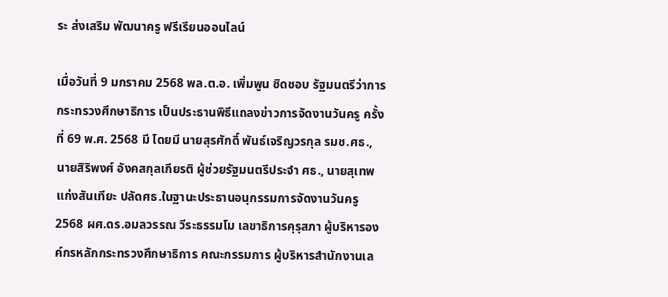ระ ส่งเสริม พัฒนาครู ฟรีเรียนออนไลน์

เมื่อวันที่ 9 มกราคม 2568 พล.ต.อ. เพิ่มพูน ชิดชอบ รัฐมนตรีว่าการกระทรวงศึกษาธิการ เป็นประธานพิธีแถลงข่าวการจัดงานวันครู ครั้งที่ 69 พ.ศ. 2568 มี โดยมี นายสุรศักดิ์ พันธ์เจริญวรกุล รมช.ศธ., นายสิริพงศ์ อังคสกุลเกียรติ ผู้ช่วยรัฐมนตรีประจำ ศธ., นายสุเทพ แก่งสันเทียะ ปลัดศธ.ในฐานะประธานอนุกรรมการจัดงานวันครู  2568 ผศ.ดร.อมลวรรณ วีระธรรมโม เลขาธิการคุรุสภา ผู้บริหารองค์กรหลักกระทรวงศึกษาธิการ คณะกรรมการ ผู้บริหารสำนักงานเล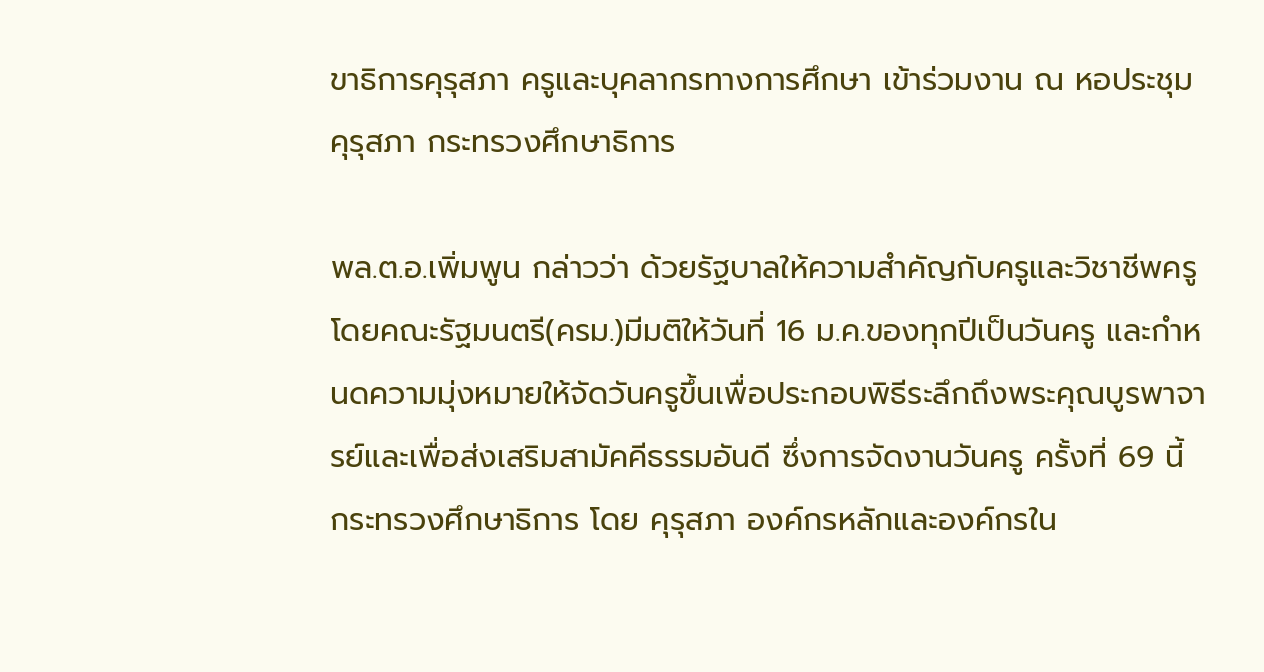ขาธิการคุรุสภา ครูและบุคลากรทางการศึกษา เข้าร่วมงาน ณ หอประชุมคุรุสภา กระทรวงศึกษาธิการ

พล.ต.อ.เพิ่มพูน กล่าวว่า ด้วยรัฐบาลให้ความสำคัญกับครูและวิชาชีพครู โดยคณะรัฐมนตรี(ครม.)มีมติให้วันที่ 16 ม.ค.ของทุกปีเป็นวันครู และกำหนดความมุ่งหมายให้จัดวันครูขึ้นเพื่อประกอบพิธีระลึกถึงพระคุณบูรพาจารย์และเพื่อส่งเสริมสามัคคีธรรมอันดี ซึ่งการจัดงานวันครู ครั้งที่ 69 นี้ กระทรวงศึกษาธิการ โดย คุรุสภา องค์กรหลักและองค์กรใน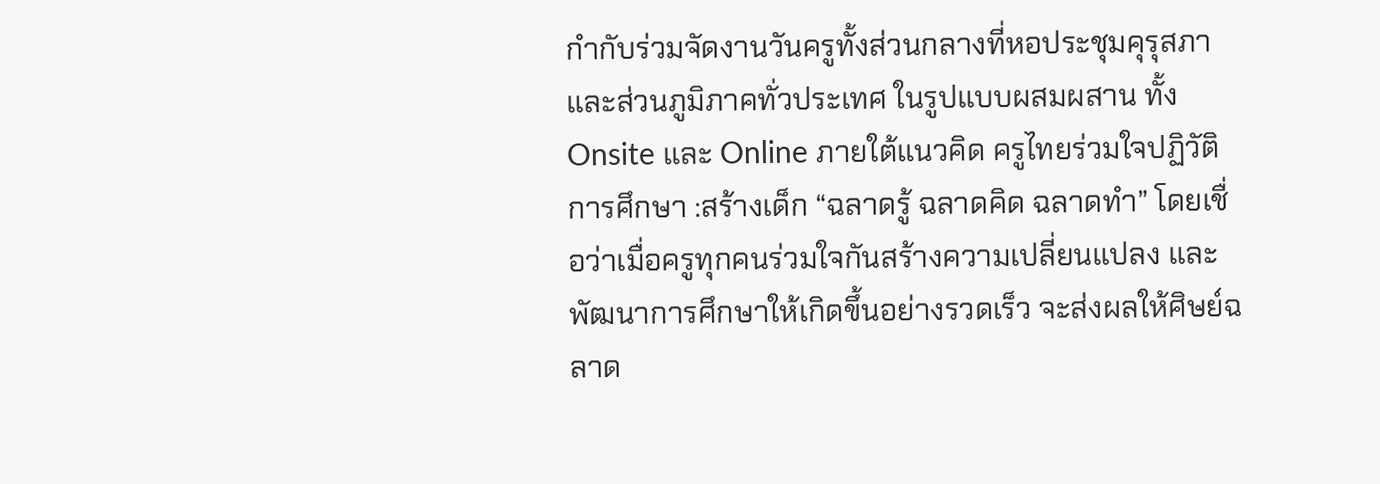กำกับร่วมจัดงานวันครูทั้งส่วนกลางที่หอประชุมคุรุสภา และส่วนภูมิภาคทั่วประเทศ ในรูปแบบผสมผสาน ทั้ง Onsite และ Online ภายใต้แนวคิด ครูไทยร่วมใจปฏิวัติการศึกษา :สร้างเด็ก “ฉลาดรู้ ฉลาดคิด ฉลาดทำ” โดยเชื่อว่าเมื่อครูทุกคนร่วมใจกันสร้างความเปลี่ยนแปลง และพัฒนาการศึกษาให้เกิดขึ้นอย่างรวดเร็ว จะส่งผลให้ศิษย์ฉลาด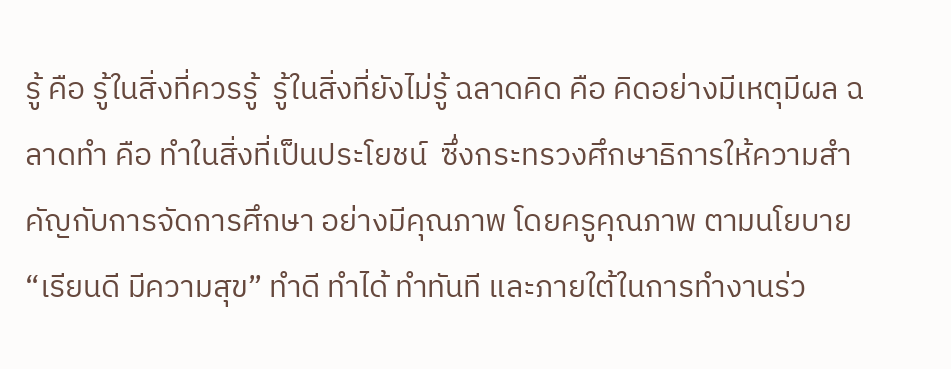รู้ คือ รู้ในสิ่งที่ควรรู้  รู้ในสิ่งที่ยังไม่รู้ ฉลาดคิด คือ คิดอย่างมีเหตุมีผล ฉลาดทำ คือ ทำในสิ่งที่เป็นประโยชน์  ซึ่งกระทรวงศึกษาธิการให้ความสำคัญกับการจัดการศึกษา อย่างมีคุณภาพ โดยครูคุณภาพ ตามนโยบาย “เรียนดี มีความสุข” ทำดี ทำได้ ทำทันที และภายใต้ในการทำงานร่ว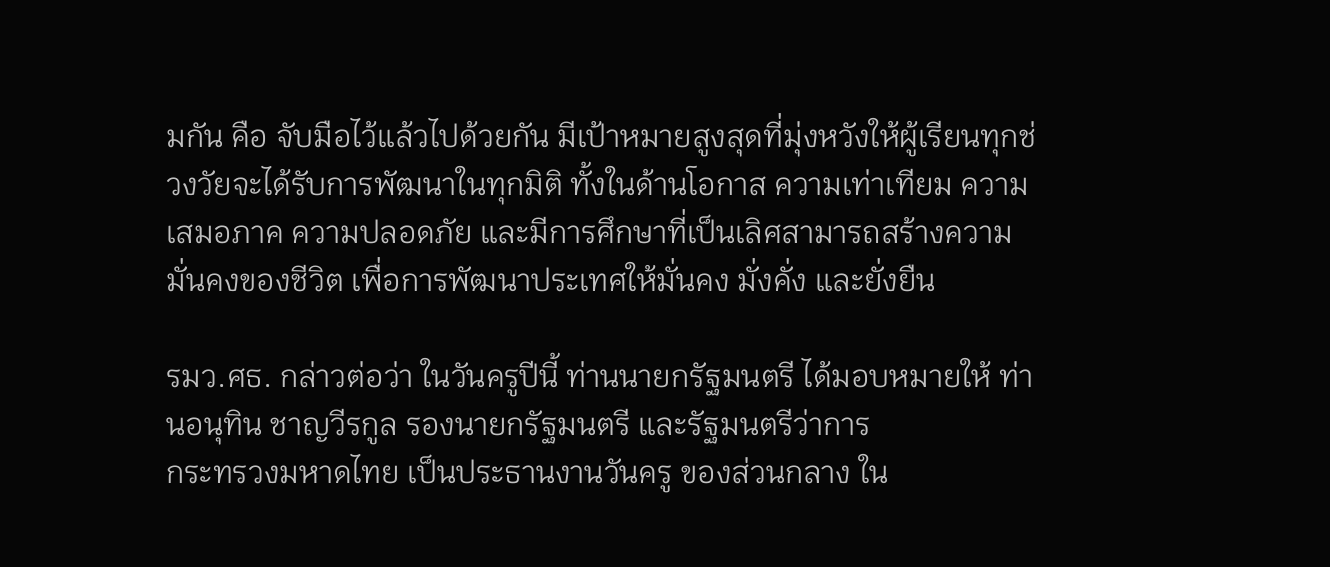มกัน คือ จับมือไว้แล้วไปด้วยกัน มีเป้าหมายสูงสุดที่มุ่งหวังให้ผู้เรียนทุกช่วงวัยจะได้รับการพัฒนาในทุกมิติ ทั้งในด้านโอกาส ความเท่าเทียม ความเสมอภาค ความปลอดภัย และมีการศึกษาที่เป็นเลิศสามารถสร้างความมั่นคงของชีวิต เพื่อการพัฒนาประเทศให้มั่นคง มั่งคั่ง และยั่งยืน

รมว.ศธ. กล่าวต่อว่า ในวันครูปีนี้ ท่านนายกรัฐมนตรี ได้มอบหมายให้ ท่านอนุทิน ชาญวีรกูล รองนายกรัฐมนตรี และรัฐมนตรีว่าการ
กระทรวงมหาดไทย เป็นประธานงานวันครู ของส่วนกลาง ใน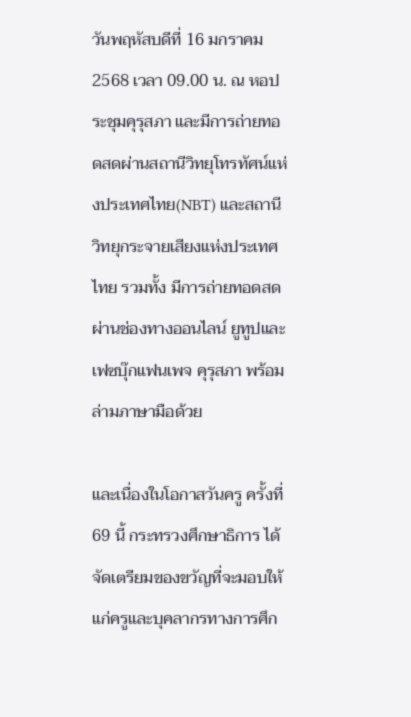วันพฤหัสบดีที่ 16 มกราคม 2568 เวลา 09.00 น. ณ หอประชุมคุรุสภา และมีการถ่ายทอดสดผ่านสถานีวิทยุโทรทัศน์แห่งประเทศไทย(NBT) และสถานีวิทยุกระจายเสียงแห่งประเทศไทย รวมทั้ง มีการถ่ายทอดสดผ่านช่องทางออนไลน์ ยูทูปและเฟซบุ๊กแฟนเพจ คุรุสภา พร้อมล่ามภาษามือด้วย

และเนื่องในโอกาสวันครู ครั้งที่ 69 นี้ กระทรวงศึกษาธิการ ได้จัดเตรียมของขวัญที่จะมอบให้แก่ครูและบุคลากรทางการศึก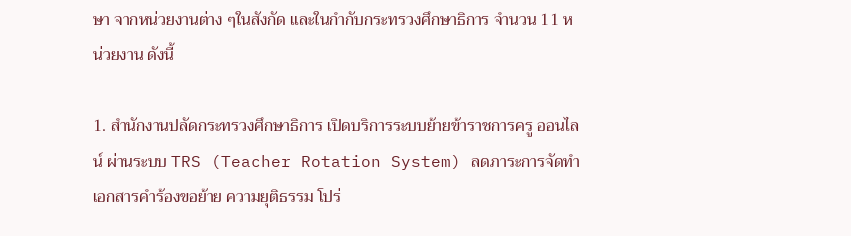ษา จากหน่วยงานต่าง ๆในสังกัด และในกำกับกระทรวงศึกษาธิการ จำนวน 11 หน่วยงาน ดังนี้

1. สำนักงานปลัดกระทรวงศึกษาธิการ เปิดบริการระบบย้ายข้าราชการครู ออนไลน์ ผ่านระบบ TRS (Teacher Rotation System) ลดภาระการจัดทำเอกสารคำร้องขอย้าย ความยุติธรรม โปร่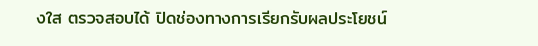งใส ตรวจสอบได้ ปิดช่องทางการเรียกรับผลประโยชน์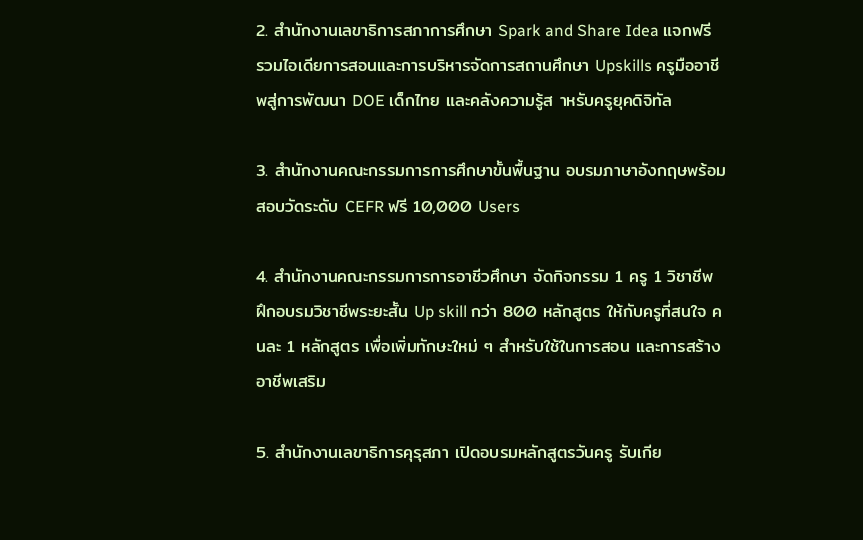2. สำนักงานเลขาธิการสภาการศึกษา Spark and Share Idea แจกฟรี รวมไอเดียการสอนและการบริหารจัดการสถานศึกษา Upskills ครูมืออาชีพสู่การพัฒนา DOE เด็กไทย และคลังความรู้ส าหรับครูยุคดิจิทัล

3. สำนักงานคณะกรรมการการศึกษาขั้นพื้นฐาน อบรมภาษาอังกฤษพร้อมสอบวัดระดับ CEFR ฟรี 10,000 Users

4. สำนักงานคณะกรรมการการอาชีวศึกษา จัดกิจกรรม 1 ครู 1 วิชาชีพ ฝึกอบรมวิชาชีพระยะสั้น Up skill กว่า 800 หลักสูตร ให้กับครูที่สนใจ คนละ 1 หลักสูตร เพื่อเพิ่มทักษะใหม่ ๆ สำหรับใช้ในการสอน และการสร้างอาชีพเสริม

5. สำนักงานเลขาธิการคุรุสภา เปิดอบรมหลักสูตรวันครู รับเกีย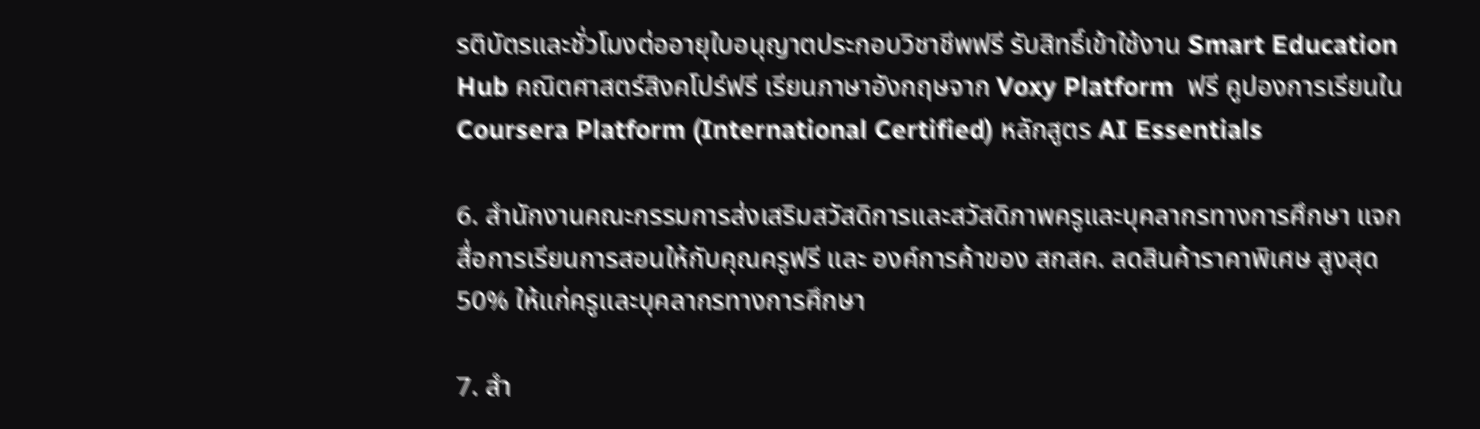รติบัตรและชั่วโมงต่ออายุใบอนุญาตประกอบวิชาชีพฟรี รับสิทธิ์เข้าใช้งาน Smart Education Hub คณิตศาสตร์สิงคโปร์ฟรี เรียนภาษาอังกฤษจาก Voxy Platform  ฟรี คูปองการเรียนใน Coursera Platform (International Certified) หลักสูตร AI Essentials

6. สำนักงานคณะกรรมการส่งเสริมสวัสดิการและสวัสดิภาพครูและบุคลากรทางการศึกษา แจกสื่อการเรียนการสอนให้กับคุณครูฟรี และ องค์การค้าของ สกสค. ลดสินค้าราคาพิเศษ สูงสุด 50% ให้แก่ครูและบุคลากรทางการศึกษา

7. สำ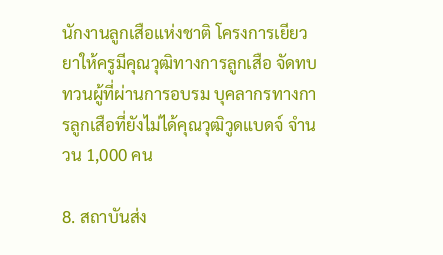นักงานลูกเสือแห่งชาติ โครงการเยียวยาให้ครูมีคุณวุฒิทางการลูกเสือ จัดทบทวนผู้ที่ผ่านการอบรม บุคลากรทางการลูกเสือที่ยังไม่ได้คุณวุฒิวูดแบดจ์ จำนวน 1,000 คน

8. สถาบันส่ง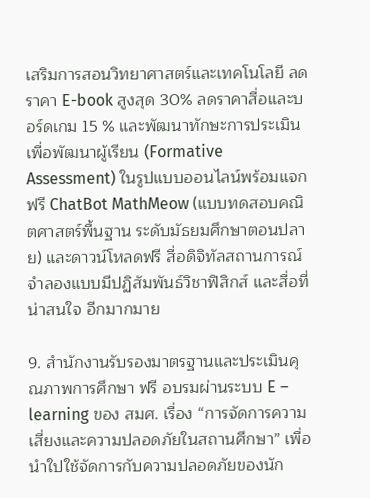เสริมการสอนวิทยาศาสตร์และเทคโนโลยี ลดราคา E-book สูงสุด 30% ลดราคาสื่อและบอร์ดเกม 15 % และพัฒนาทักษะการประเมินเพื่อพัฒนาผู้เรียน (Formative Assessment) ในรูปแบบออนไลน์พร้อมแจกฟรี ChatBot MathMeow (แบบทดสอบคณิตศาสตร์พื้นฐาน ระดับมัธยมศึกษาตอนปลาย) และดาวน์โหลดฟรี สื่อดิจิทัลสถานการณ์จำลองแบบมีปฏิสัมพันธ์วิชาฟิสิกส์ และสื่อที่น่าสนใจ อีกมากมาย

9. สำนักงานรับรองมาตรฐานและประเมินคุณภาพการศึกษา ฟรี อบรมผ่านระบบ E – learning ของ สมศ. เรื่อง “การจัดการความเสี่ยงและความปลอดภัยในสถานศึกษา” เพื่อนำใปใช้จัดการกับความปลอดภัยของนัก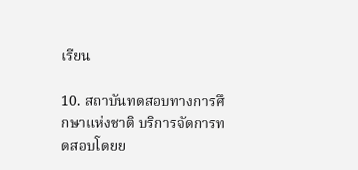เรียน

10. สถาบันทดสอบทางการศึกษาแห่งชาติ บริการจัดการทดสอบโดยย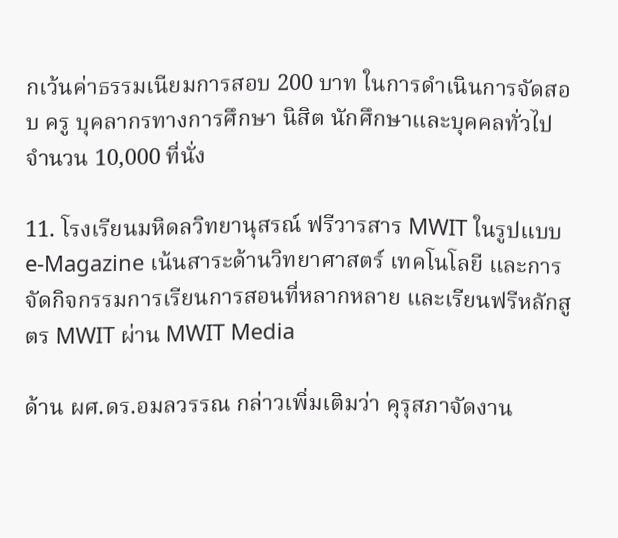กเว้นค่าธรรมเนียมการสอบ 200 บาท ในการดำเนินการจัดสอบ ครู บุคลากรทางการศึกษา นิสิต นักศึกษาและบุคคลทั่วไป จำนวน 10,000 ที่นั่ง

11. โรงเรียนมหิดลวิทยานุสรณ์ ฟรีวารสาร MWIT ในรูปแบบ e-Magazine เน้นสาระด้านวิทยาศาสตร์ เทคโนโลยี และการจัดกิจกรรมการเรียนการสอนที่หลากหลาย และเรียนฟรีหลักสูตร MWIT ผ่าน MWIT Media

ด้าน ผศ.ดร.อมลวรรณ กล่าวเพิ่มเติมว่า คุรุสภาจัดงาน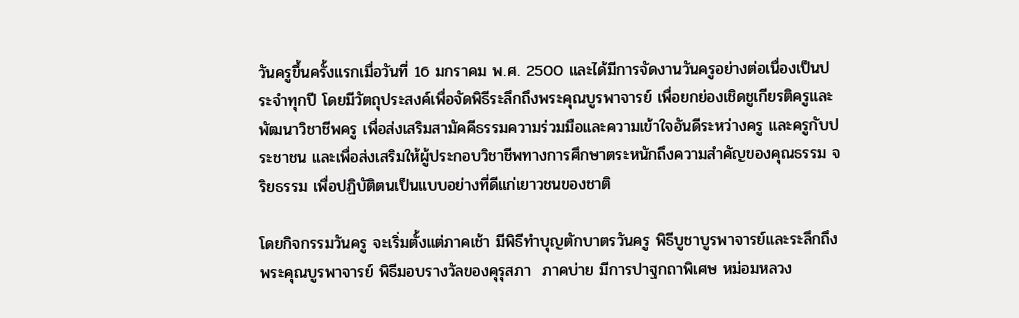วันครูขึ้นครั้งแรกเมื่อวันที่ 16 มกราคม พ.ศ. 2500 และได้มีการจัดงานวันครูอย่างต่อเนื่องเป็นประจำทุกปี โดยมีวัตถุประสงค์เพื่อจัดพิธีระลึกถึงพระคุณบูรพาจารย์ เพื่อยกย่องเชิดชูเกียรติครูและพัฒนาวิชาชีพครู เพื่อส่งเสริมสามัคคีธรรมความร่วมมือและความเข้าใจอันดีระหว่างครู และครูกับประชาชน และเพื่อส่งเสริมให้ผู้ประกอบวิชาชีพทางการศึกษาตระหนักถึงความสำคัญของคุณธรรม จริยธรรม เพื่อปฏิบัติตนเป็นแบบอย่างที่ดีแก่เยาวชนของชาติ

โดยกิจกรรมวันครู จะเริ่มตั้งแต่ภาคเช้า มีพิธีทำบุญตักบาตรวันครู พิธีบูชาบูรพาจารย์และระลึกถึงพระคุณบูรพาจารย์ พิธีมอบรางวัลของคุรุสภา  ภาคบ่าย มีการปาฐกถาพิเศษ หม่อมหลวง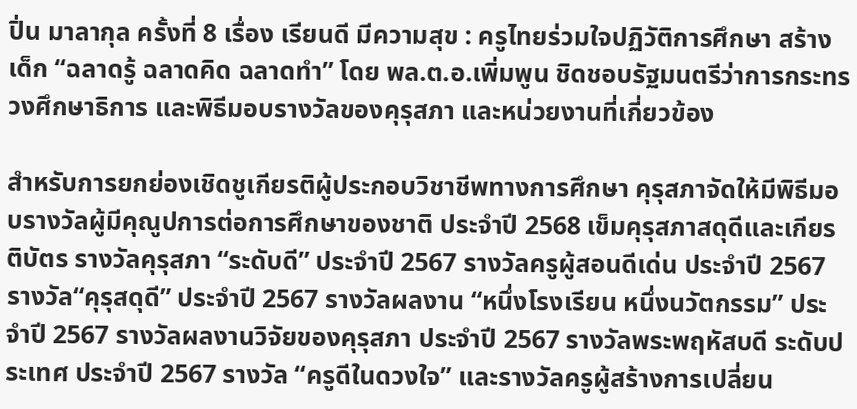ปิ่น มาลากุล ครั้งที่ 8 เรื่อง เรียนดี มีความสุข : ครูไทยร่วมใจปฏิวัติการศึกษา สร้างเด็ก “ฉลาดรู้ ฉลาดคิด ฉลาดทำ” โดย พล.ต.อ.เพิ่มพูน ชิดชอบรัฐมนตรีว่าการกระทรวงศึกษาธิการ และพิธีมอบรางวัลของคุรุสภา และหน่วยงานที่เกี่ยวข้อง

สำหรับการยกย่องเชิดชูเกียรติผู้ประกอบวิชาชีพทางการศึกษา คุรุสภาจัดให้มีพิธีมอบรางวัลผู้มีคุณูปการต่อการศึกษาของชาติ ประจำปี 2568 เข็มคุรุสภาสดุดีและเกียรติบัตร รางวัลคุรุสภา “ระดับดี” ประจำปี 2567 รางวัลครูผู้สอนดีเด่น ประจำปี 2567 รางวัล“คุรุสดุดี” ประจำปี 2567 รางวัลผลงาน “หนึ่งโรงเรียน หนึ่งนวัตกรรม” ประจำปี 2567 รางวัลผลงานวิจัยของคุรุสภา ประจำปี 2567 รางวัลพระพฤหัสบดี ระดับประเทศ ประจำปี 2567 รางวัล “ครูดีในดวงใจ” และรางวัลครูผู้สร้างการเปลี่ยน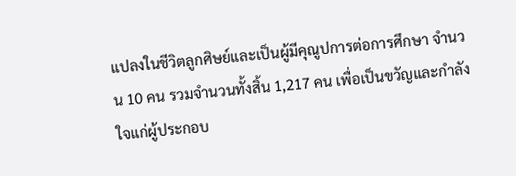แปลงในชีวิตลูกศิษย์และเป็นผู้มีคุณูปการต่อการศึกษา จำนวน 10 คน รวมจำนวนทั้งสิ้น 1,217 คน เพื่อเป็นขวัญและกำลังใจแก่ผู้ประกอบ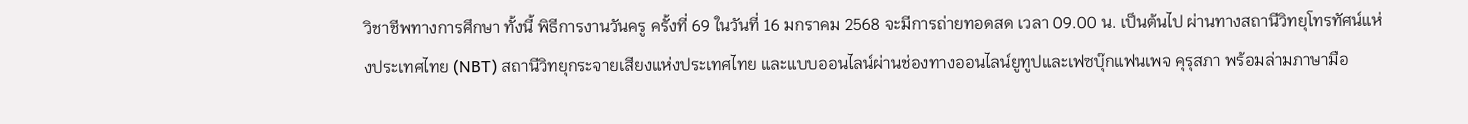วิชาชีพทางการศึกษา ทั้งนี้ พิธีการงานวันครู ครั้งที่ 69 ในวันที่ 16 มกราคม 2568 จะมีการถ่ายทอดสด เวลา 09.00 น. เป็นต้นไป ผ่านทางสถานีวิทยุโทรทัศน์แห่งประเทศไทย (NBT) สถานีวิทยุกระจายเสียงแห่งประเทศไทย และแบบออนไลน์ผ่านช่องทางออนไลน์ยูทูปและเฟซบุ๊กแฟนเพจ คุรุสภา พร้อมล่ามภาษามือ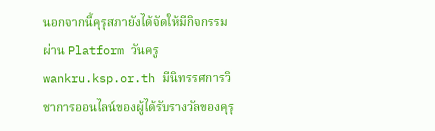นอกจากนี้คุรุสภายังได้จัดให้มีกิจกรรมผ่าน Platform วันครู wankru.ksp.or.th มีนิทรรศการวิชาการออนไลน์ของผู้ได้รับรางวัลของคุรุ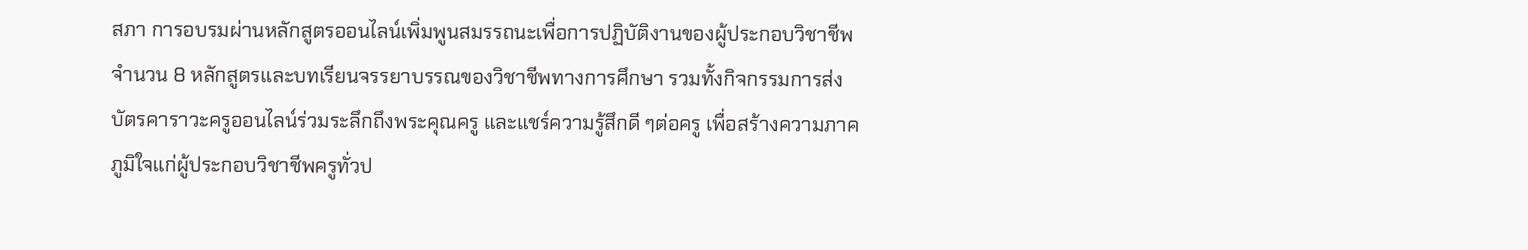สภา การอบรมผ่านหลักสูตรออนไลน์เพิ่มพูนสมรรถนะเพื่อการปฏิบัติงานของผู้ประกอบวิชาชีพจำนวน 8 หลักสูตรและบทเรียนจรรยาบรรณของวิชาชีพทางการศึกษา รวมทั้งกิจกรรมการส่งบัตรคาราวะครูออนไลน์ร่วมระลึกถึงพระคุณครู และแชร์ความรู้สึกดี ๆต่อครู เพื่อสร้างความภาคภูมิใจแก่ผู้ประกอบวิชาชีพครูทั่วป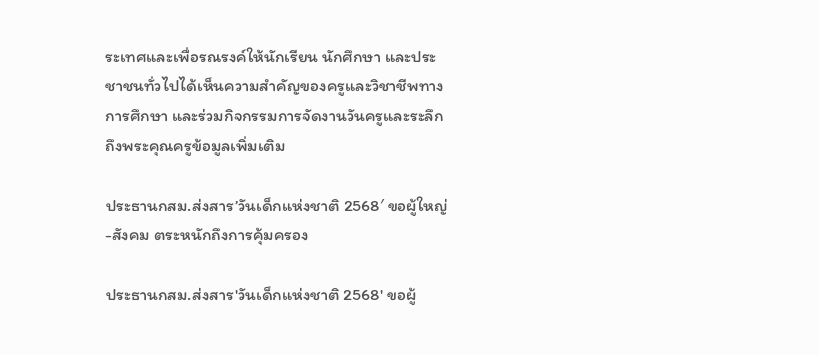ระเทศและเพื่อรณรงค์ให้นักเรียน นักศึกษา และประชาชนทั่วไปได้เห็นความสำคัญของครูและวิชาชีพทางการศึกษา และร่วมกิจกรรมการจัดงานวันครูและระลึกถึงพระคุณครูข้อมูลเพิ่มเติม

ประธานกสม.ส่งสาร’วันเด็กแห่งชาติ 2568′ ขอผู้ใหญ่-สังคม ตระหนักถึงการคุ้มครอง

ประธานกสม.ส่งสาร'วันเด็กแห่งชาติ 2568' ขอผู้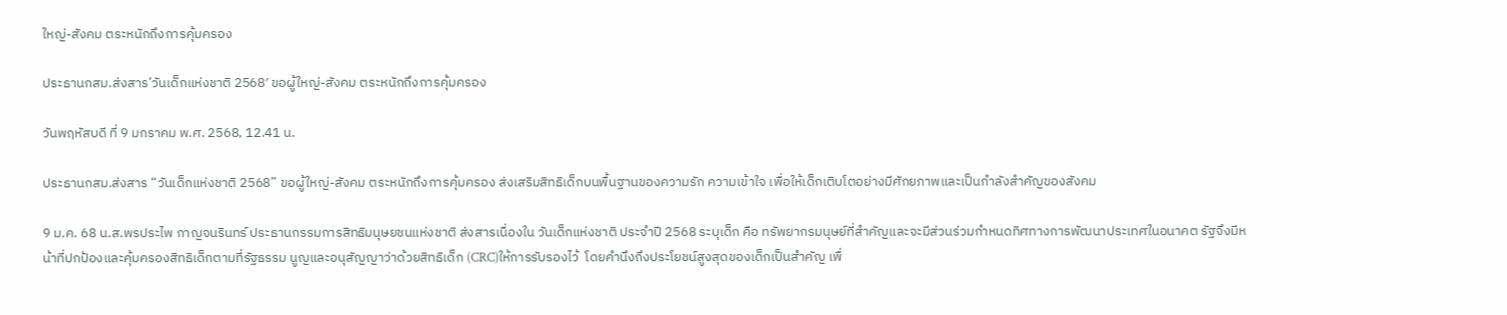ใหญ่-สังคม ตระหนักถึงการคุ้มครอง

ประธานกสม.ส่งสาร’วันเด็กแห่งชาติ 2568′ ขอผู้ใหญ่-สังคม ตระหนักถึงการคุ้มครอง

วันพฤหัสบดี ที่ 9 มกราคม พ.ศ. 2568, 12.41 น.

ประธานกสม.ส่งสาร “วันเด็กแห่งชาติ 2568” ขอผู้ใหญ่-สังคม ตระหนักถึงการคุ้มครอง ส่งเสริมสิทธิเด็กบนพื้นฐานของความรัก ความเข้าใจ เพื่อให้เด็กเติบโตอย่างมีศักยภาพและเป็นกำลังสำคัญของสังคม

9 ม.ค. 68 น.ส.พรประไพ กาญจนรินทร์ ประธานกรรมการสิทธิมนุษยชนแห่งชาติ ส่งสารเนื่องใน วันเด็กแห่งชาติ ประจำปี 2568 ระบุเด็ก คือ ทรัพยากรมนุษย์ที่สำคัญและจะมีส่วนร่วมกำหนดทิศทางการพัฒนาประเทศในอนาคต รัฐจึงมีหน้าที่ปกป้องและคุ้มครองสิทธิเด็กตามที่รัฐธรรม นูญและอนุสัญญาว่าด้วยสิทธิเด็ก (CRC)ให้การรับรองไว้  โดยคำนึงถึงประโยชน์สูงสุดของเด็กเป็นสำคัญ เพื่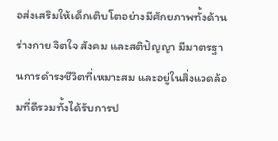อส่งเสริมให้เด็กเติบโตอย่างมีศักยภาพทั้งด้านร่างกาย จิตใจ สังคม และสติปัญญา มีมาตรฐานการดำรงชีวิตที่เหมาะสม และอยู่ในสิ่งแวดล้อมที่ดีรวมทั้งได้รับการป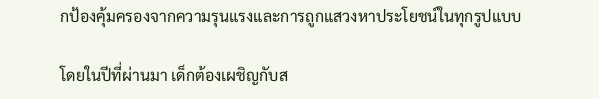กป้องคุ้มครองจากความรุนแรงและการถูกแสวงหาประโยชน์ในทุกรูปแบบ

โดยในปีที่ผ่านมา เด็กต้องเผชิญกับส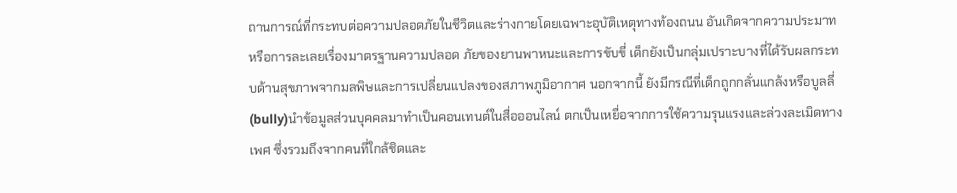ถานการณ์ที่กระทบต่อความปลอดภัยในชีวิตและร่างกายโดยเฉพาะอุบัติเหตุทางท้องถนน อันเกิดจากความประมาท หรือการละเลยเรื่องมาตรฐานความปลอด ภัยของยานพาหนะและการขับขี่ เด็กยังเป็นกลุ่มเปราะบางที่ได้รับผลกระทบด้านสุขภาพจากมลพิษและการเปลี่ยนแปลงของสภาพภูมิอากาศ นอกจากนี้ ยังมีกรณีที่เด็กถูกกลั่นแกล้งหรือบูลลี่(bully)นำข้อมูลส่วนบุคคลมาทำเป็นคอนเทนต์ในสื่อออนไลน์ ตกเป็นเหยื่อจากการใช้ความรุนแรงและล่วงละเมิดทางเพศ ซึ่งรวมถึงจากคนที่ใกล้ชิดและ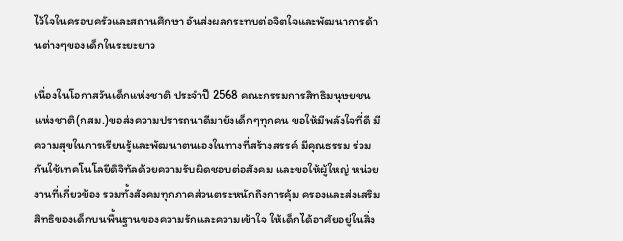ไว้ใจในครอบครัวและสถานศึกษา อันส่งผลกระทบต่อจิตใจและพัฒนาการด้านต่างๆของเด็กในระยะยาว

เนื่องในโอกาสวันเด็กแห่งชาติ ประจำปี 2568 คณะกรรมการสิทธิมนุษยชนแห่งชาติ(กสม.)ขอส่งความปรารถนาดีมายังเด็กๆทุกคน ขอให้มีพลังใจที่ดี มีความสุขในการเรียนรู้และพัฒนาตนเองในทางที่สร้างสรรค์ มีคุณธรรม ร่วมกันใช้เทคโนโลยีดิจิทัลด้วยความรับผิดชอบต่อสังคม และขอให้ผู้ใหญ่ หน่วยงานที่เกี่ยวข้อง รวมทั้งสังคมทุกภาคส่วนตระหนักถึงการคุ้ม ครองและส่งเสริมสิทธิของเด็กบนพื้นฐานของความรักและความเข้าใจ ให้เด็กได้อาศัยอยู่ในสิ่ง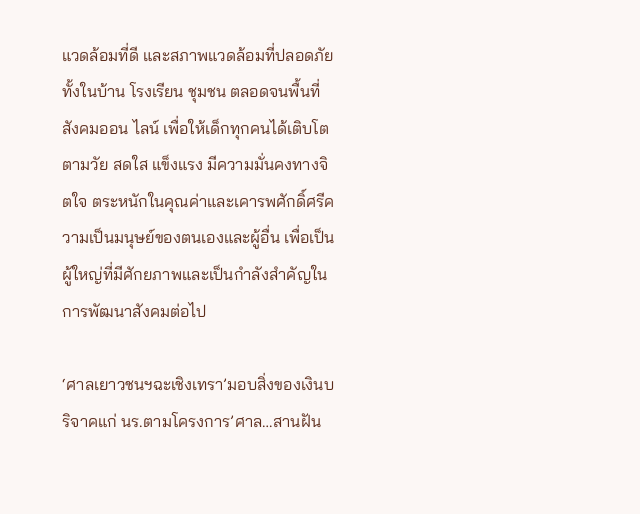แวดล้อมที่ดี และสภาพแวดล้อมที่ปลอดภัยทั้งในบ้าน โรงเรียน ชุมชน ตลอดจนพื้นที่สังคมออน ไลน์ เพื่อให้เด็กทุกคนได้เติบโตตามวัย สดใส แข็งแรง มีความมั่นคงทางจิตใจ ตระหนักในคุณค่าและเคารพศักดิ์ศรีความเป็นมนุษย์ของตนเองและผู้อื่น เพื่อเป็นผู้ใหญ่ที่มีศักยภาพและเป็นกำลังสำคัญในการพัฒนาสังคมต่อไป

‘ศาลเยาวชนฯฉะเชิงเทรา’มอบสิ่งของเงินบริจาคแก่ นร.ตามโครงการ’ศาล…สานฝัน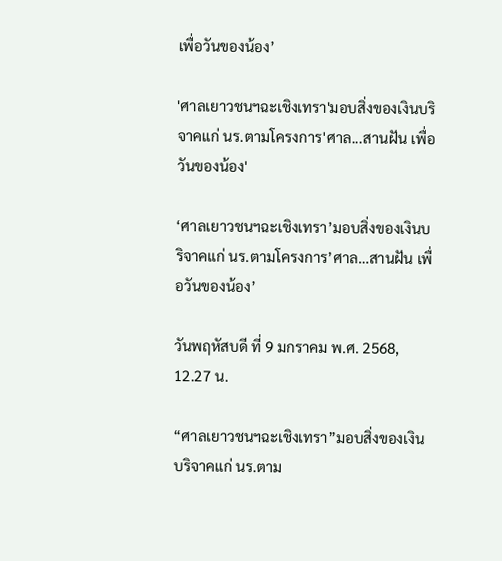เพื่อวันของน้อง’

'ศาลเยาวชนฯฉะเชิงเทรา'มอบสิ่งของเงินบริจาคแก่ นร.ตามโครงการ'ศาล...สานฝัน เพื่อวันของน้อง'

‘ศาลเยาวชนฯฉะเชิงเทรา’มอบสิ่งของเงินบริจาคแก่ นร.ตามโครงการ’ศาล…สานฝัน เพื่อวันของน้อง’

วันพฤหัสบดี ที่ 9 มกราคม พ.ศ. 2568, 12.27 น.

“ศาลเยาวชนฯฉะเชิงเทรา”มอบสิ่งของเงินบริจาคแก่ นร.ตาม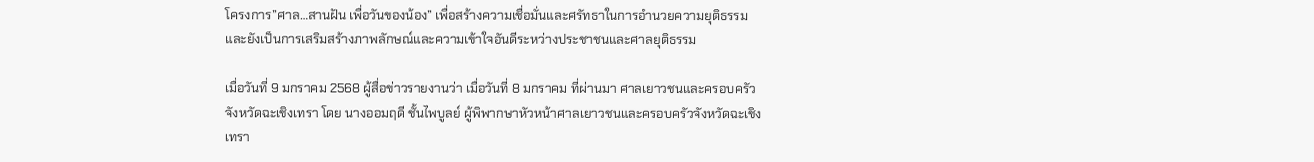โครงการ”ศาล…สานฝัน เพื่อวันของน้อง” เพื่อสร้างความเชื่อมั่นและศรัทธาในการอำนวยความยุติธรรม และยังเป็นการเสริมสร้างภาพลักษณ์และความเข้าใจอันดีระหว่างประชาชนและศาลยุติธรรม

เมื่อวันที่ 9 มกราคม 2568 ผู้สื่อข่าวรายงานว่า เมื่อวันที่ 8 มกราคม ที่ผ่านมา ศาลเยาวชนและครอบครัวจังหวัดฉะเชิงเทรา โดย นางออมฤดี ชั้นไพบูลย์ ผู้พิพากษาหัวหน้าศาลเยาวชนและครอบครัวจังหวัดฉะเชิงเทรา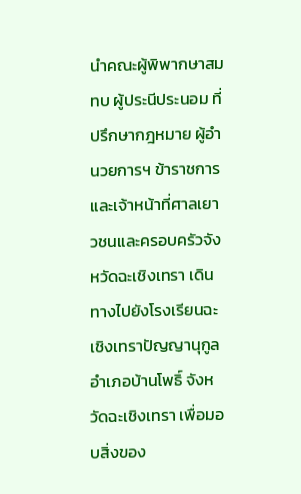นำคณะผู้พิพากษาสมทบ ผู้ประนีประนอม ที่ปรึกษากฎหมาย ผู้อำนวยการฯ ข้าราชการ และเจ้าหน้าที่ศาลเยาวชนและครอบครัวจังหวัดฉะเชิงเทรา เดินทางไปยังโรงเรียนฉะเชิงเทราปัญญานุกูล อำเภอบ้านโพธิ์ จังหวัดฉะเชิงเทรา เพื่อมอบสิ่งของ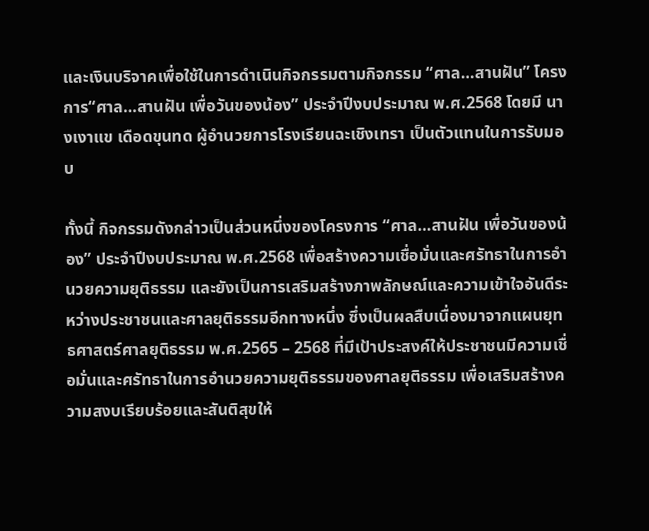และเงินบริจาคเพื่อใช้ในการดำเนินกิจกรรมตามกิจกรรม “ศาล…สานฝัน” โครงการ“ศาล…สานฝัน เพื่อวันของน้อง” ประจำปีงบประมาณ พ.ศ.2568 โดยมี นางเงาแข เดือดขุนทด ผู้อำนวยการโรงเรียนฉะเชิงเทรา เป็นตัวแทนในการรับมอบ

ทั้งนี้ กิจกรรมดังกล่าวเป็นส่วนหนึ่งของโครงการ “ศาล…สานฝัน เพื่อวันของน้อง” ประจำปีงบประมาณ พ.ศ.2568 เพื่อสร้างความเชื่อมั่นและศรัทธาในการอำนวยความยุติธรรม และยังเป็นการเสริมสร้างภาพลักษณ์และความเข้าใจอันดีระหว่างประชาชนและศาลยุติธรรมอีกทางหนึ่ง ซึ่งเป็นผลสืบเนื่องมาจากแผนยุทธศาสตร์ศาลยุติธรรม พ.ศ.2565 – 2568 ที่มีเป้าประสงค์ให้ประชาชนมีความเชื่อมั่นและศรัทธาในการอำนวยความยุติธรรมของศาลยุติธรรม เพื่อเสริมสร้างความสงบเรียบร้อยและสันติสุขให้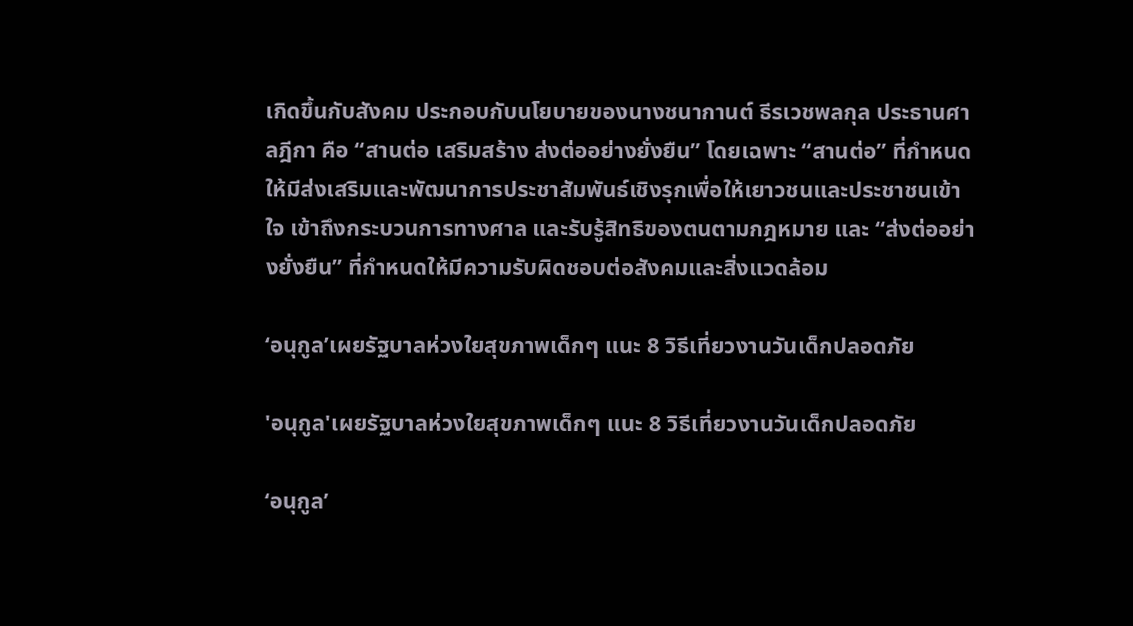เกิดขึ้นกับสังคม ประกอบกับนโยบายของนางชนากานต์ ธีรเวชพลกุล ประธานศาลฎีกา คือ “สานต่อ เสริมสร้าง ส่งต่ออย่างยั่งยืน” โดยเฉพาะ “สานต่อ” ที่กำหนดให้มีส่งเสริมและพัฒนาการประชาสัมพันธ์เชิงรุกเพื่อให้เยาวชนและประชาชนเข้าใจ เข้าถึงกระบวนการทางศาล และรับรู้สิทธิของตนตามกฎหมาย และ “ส่งต่ออย่างยั่งยืน” ที่กำหนดให้มีความรับผิดชอบต่อสังคมและสิ่งแวดล้อม

‘อนุกูล’เผยรัฐบาลห่วงใยสุขภาพเด็กๆ แนะ 8 วิธีเที่ยวงานวันเด็กปลอดภัย

'อนุกูล'เผยรัฐบาลห่วงใยสุขภาพเด็กๆ แนะ 8 วิธีเที่ยวงานวันเด็กปลอดภัย

‘อนุกูล’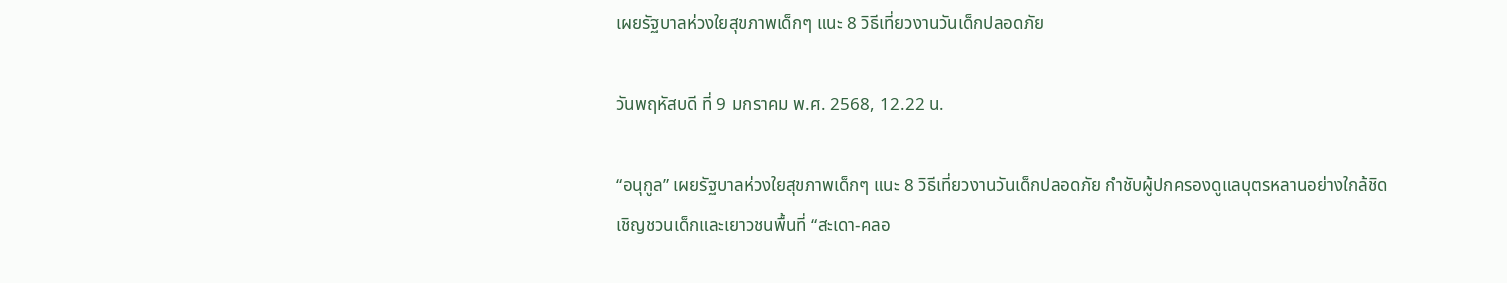เผยรัฐบาลห่วงใยสุขภาพเด็กๆ แนะ 8 วิธีเที่ยวงานวันเด็กปลอดภัย

วันพฤหัสบดี ที่ 9 มกราคม พ.ศ. 2568, 12.22 น.

“อนุกูล” เผยรัฐบาลห่วงใยสุขภาพเด็กๆ แนะ 8 วิธีเที่ยวงานวันเด็กปลอดภัย กำชับผู้ปกครองดูแลบุตรหลานอย่างใกล้ชิด เชิญชวนเด็กและเยาวชนพื้นที่ “สะเดา-คลอ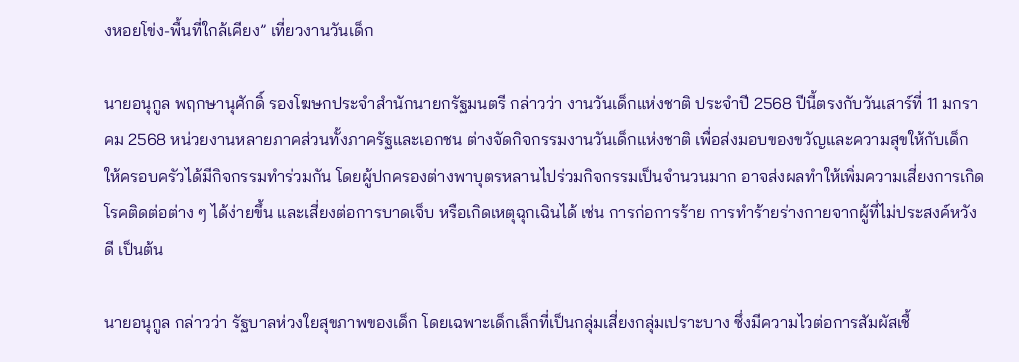งหอยโข่ง-พื้นที่ใกล้เคียง” เที่ยวงานวันเด็ก

นายอนุกูล พฤกษานุศักดิ์ รองโฆษกประจำสำนักนายกรัฐมนตรี กล่าวว่า งานวันเด็กแห่งชาติ ประจำปี 2568 ปีนี้ตรงกับวันเสาร์ที่ 11 มกราคม 2568 หน่วยงานหลายภาคส่วนทั้งภาครัฐและเอกชน ต่างจัดกิจกรรมงานวันเด็กแห่งชาติ เพื่อส่งมอบของขวัญและความสุขให้กับเด็ก ให้ครอบครัวได้มีกิจกรรมทำร่วมกัน โดยผู้ปกครองต่างพาบุตรหลานไปร่วมกิจกรรมเป็นจำนวนมาก อาจส่งผลทำให้เพิ่มความเสี่ยงการเกิดโรคติดต่อต่าง ๆ ได้ง่ายขึ้น และเสี่ยงต่อการบาดเจ็บ หรือเกิดเหตุฉุกเฉินได้ เช่น การก่อการร้าย การทำร้ายร่างกายจากผู้ที่ไม่ประสงค์หวังดี เป็นต้น

นายอนุกูล กล่าวว่า รัฐบาลห่วงใยสุขภาพของเด็ก โดยเฉพาะเด็กเล็กที่เป็นกลุ่มเสี่ยงกลุ่มเปราะบาง ซึ่งมีความไวต่อการสัมผัสเชื้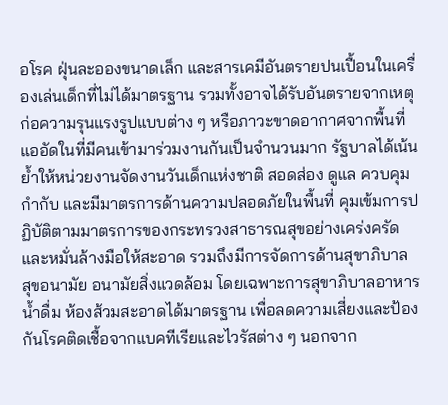อโรค ฝุ่นละอองขนาดเล็ก และสารเคมีอันตรายปนเปื้อนในเครื่องเล่นเด็กที่ไม่ได้มาตรฐาน รวมทั้งอาจได้รับอันตรายจากเหตุก่อความรุนแรงรูปแบบต่าง ๆ หรือภาวะขาดอากาศจากพื้นที่แออัดในที่มีคนเข้ามาร่วมงานกันเป็นจำนวนมาก รัฐบาลได้เน้นย้ำให้หน่วยงานจัดงานวันเด็กแห่งชาติ สอดส่อง ดูแล ควบคุม กำกับ และมีมาตรการด้านความปลอดภัยในพื้นที่ คุมเข้มการปฏิบัติตามมาตรการของกระทรวงสาธารณสุขอย่างเคร่งครัด และหมั่นล้างมือให้สะอาด รวมถึงมีการจัดการด้านสุขาภิบาล สุขอนามัย อนามัยสิ่งแวดล้อม โดยเฉพาะการสุขาภิบาลอาหาร น้ำดื่ม ห้องส้วมสะอาดได้มาตรฐาน เพื่อลดความเสี่ยงและป้องกันโรคติดเชื้อจากแบคทีเรียและไวรัสต่าง ๆ นอกจาก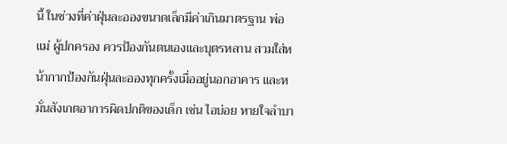นี้ ในช่วงที่ค่าฝุ่นละอองขนาดเล็กมีค่าเกินมาตรฐาน พ่อแม่ ผู้ปกครอง ควรป้องกันตนเองและบุตรหลาน สวมใส่หน้ากากป้องกันฝุ่นละอองทุกครั้งเมื่ออยู่นอกอาคาร และหมั่นสังเกตอาการผิดปกติของเด็ก เช่น ไอบ่อย หายใจลำบา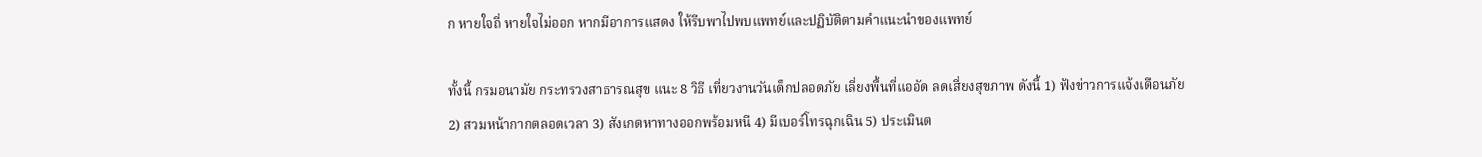ก หายใจถี่ หายใจไม่ออก หากมีอาการแสดง ให้รีบพาไปพบแพทย์และปฏิบัติตามคำแนะนำของแพทย์

ทั้งนี้ กรมอนามัย กระทรวงสาธารณสุข แนะ 8 วิธี เที่ยวงานวันเด็กปลอดภัย เลี่ยงพื้นที่แออัด ลดเสี่ยงสุขภาพ ดังนี้ 1) ฟังข่าวการแจ้งเตือนภัย 2) สวมหน้ากากตลอดเวลา 3) สังเกตหาทางออกพร้อมหนี 4) มีเบอร์โทรฉุกเฉิน 5) ประเมินต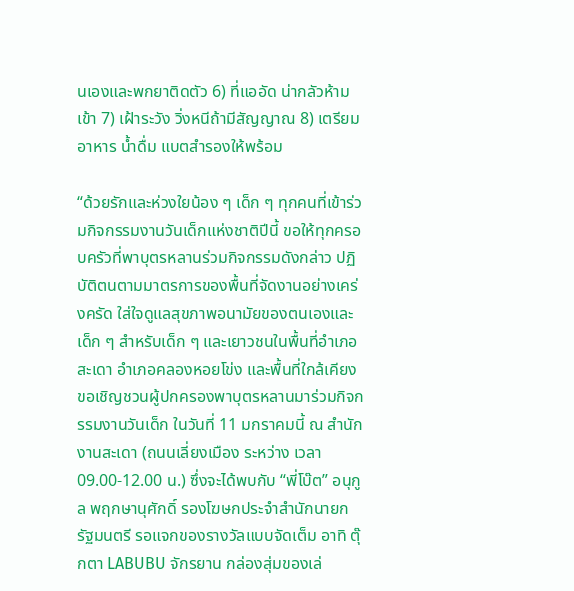นเองและพกยาติดตัว 6) ที่แออัด น่ากลัวห้ามเข้า 7) เฝ้าระวัง วิ่งหนีถ้ามีสัญญาณ 8) เตรียมอาหาร น้ำดื่ม แบตสำรองให้พร้อม

“ด้วยรักและห่วงใยน้อง ๆ เด็ก ๆ ทุกคนที่เข้าร่วมกิจกรรมงานวันเด็กแห่งชาติปีนี้ ขอให้ทุกครอบครัวที่พาบุตรหลานร่วมกิจกรรมดังกล่าว ปฏิบัติตนตามมาตรการของพื้นที่จัดงานอย่างเคร่งครัด ใส่ใจดูแลสุขภาพอนามัยของตนเองและเด็ก ๆ สำหรับเด็ก ๆ และเยาวชนในพื้นที่อำเภอสะเดา อำเภอคลองหอยโข่ง และพื้นที่ใกล้เคียง ขอเชิญชวนผู้ปกครองพาบุตรหลานมาร่วมกิจกรรมงานวันเด็ก ในวันที่ 11 มกราคมนี้ ณ สำนักงานสะเดา (ถนนเลี่ยงเมือง ระหว่าง เวลา 09.00-12.00 น.) ซึ่งจะได้พบกับ “พี่โบ๊ต” อนุกูล พฤกษานุศักดิ์ รองโฆษกประจำสำนักนายกรัฐมนตรี รอแจกของรางวัลแบบจัดเต็ม อาทิ ตุ๊กตา LABUBU จักรยาน กล่องสุ่มของเล่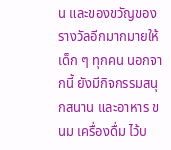น และของขวัญของรางวัลอีกมากมายให้เด็ก ๆ ทุกคน นอกจากนี้ ยังมีกิจกรรมสนุกสนาน และอาหาร ขนม เครื่องดื่ม ไว้บ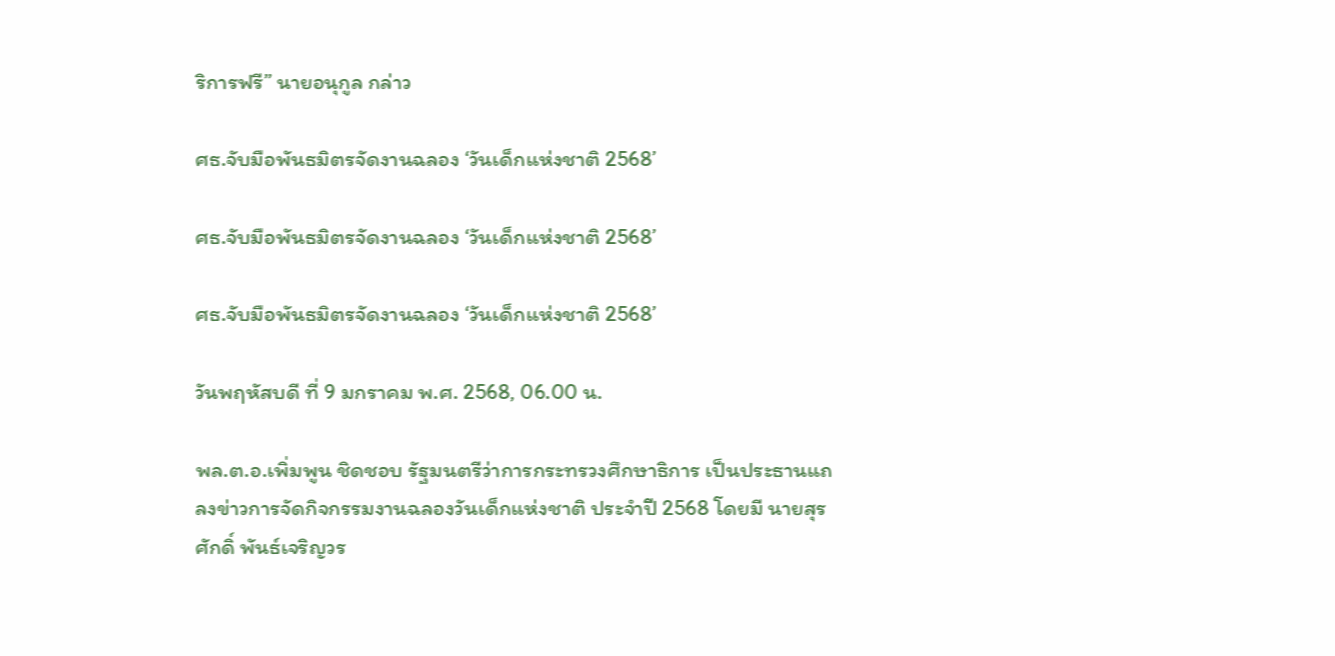ริการฟรี” นายอนุกูล กล่าว

ศธ.จับมือพันธมิตรจัดงานฉลอง ‘วันเด็กแห่งชาติ 2568’

ศธ.จับมือพันธมิตรจัดงานฉลอง ‘วันเด็กแห่งชาติ 2568’

ศธ.จับมือพันธมิตรจัดงานฉลอง ‘วันเด็กแห่งชาติ 2568’

วันพฤหัสบดี ที่ 9 มกราคม พ.ศ. 2568, 06.00 น.

พล.ต.อ.เพิ่มพูน ชิดชอบ รัฐมนตรีว่าการกระทรวงศึกษาธิการ เป็นประธานแถลงข่าวการจัดกิจกรรมงานฉลองวันเด็กแห่งชาติ ประจำปี 2568 โดยมี นายสุรศักดิ์ พันธ์เจริญวร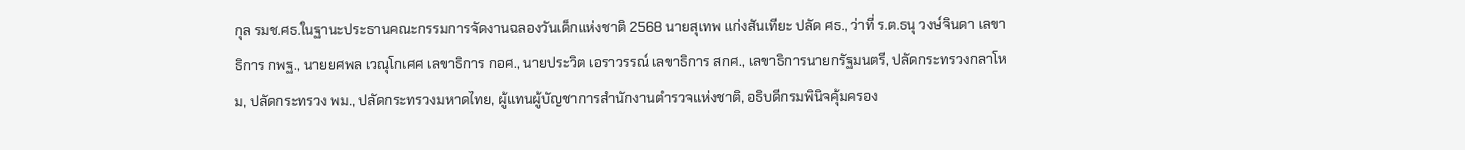กุล รมช.ศธ.ในฐานะประธานคณะกรรมการจัดงานฉลองวันเด็กแห่งชาติ 2568 นายสุเทพ แก่งสันเทียะ ปลัด ศธ., ว่าที่ ร.ต.ธนุ วงษ์จินดา เลขาธิการ กพฐ., นายยศพล เวณุโกเศศ เลขาธิการ กอศ., นายประวิต เอราวรรณ์ เลขาธิการ สกศ., เลขาธิการนายกรัฐมนตรี, ปลัดกระทรวงกลาโหม, ปลัดกระทรวง พม., ปลัดกระทรวงมหาดไทย, ผู้แทนผู้บัญชาการสำนักงานตำรวจแห่งชาติ, อธิบดีกรมพินิจคุ้มครอง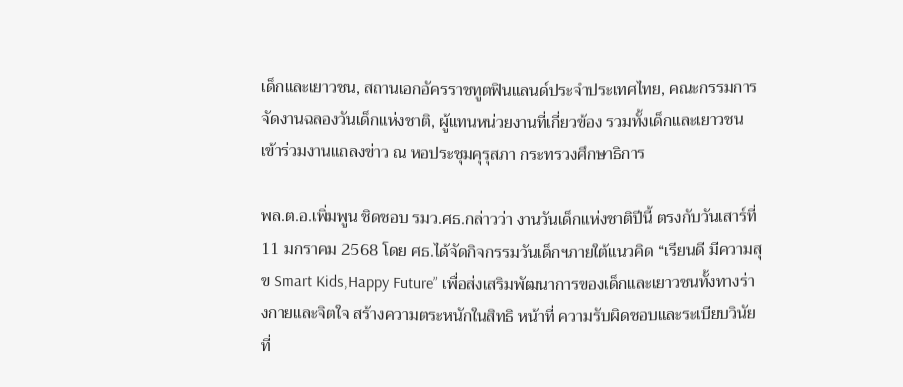เด็กและเยาวชน, สถานเอกอัครราชทูตฟินแลนด์ประจำประเทศไทย, คณะกรรมการจัดงานฉลองวันเด็กแห่งชาติ, ผู้แทนหน่วยงานที่เกี่ยวข้อง รวมทั้งเด็กและเยาวชนเข้าร่วมงานแถลงข่าว ณ หอประชุมคุรุสภา กระทรวงศึกษาธิการ

พล.ต.อ.เพิ่มพูน ชิดชอบ รมว.ศธ.กล่าวว่า งานวันเด็กแห่งชาติปีนี้ ตรงกับวันเสาร์ที่ 11 มกราคม 2568 โดย ศธ.ได้จัดกิจกรรมวันเด็กฯภายใต้แนวคิด “เรียนดี มีความสุข Smart Kids,Happy Future” เพื่อส่งเสริมพัฒนาการของเด็กและเยาวชนทั้งทางร่างกายและจิตใจ สร้างความตระหนักในสิทธิ หน้าที่ ความรับผิดชอบและระเบียบวินัย ที่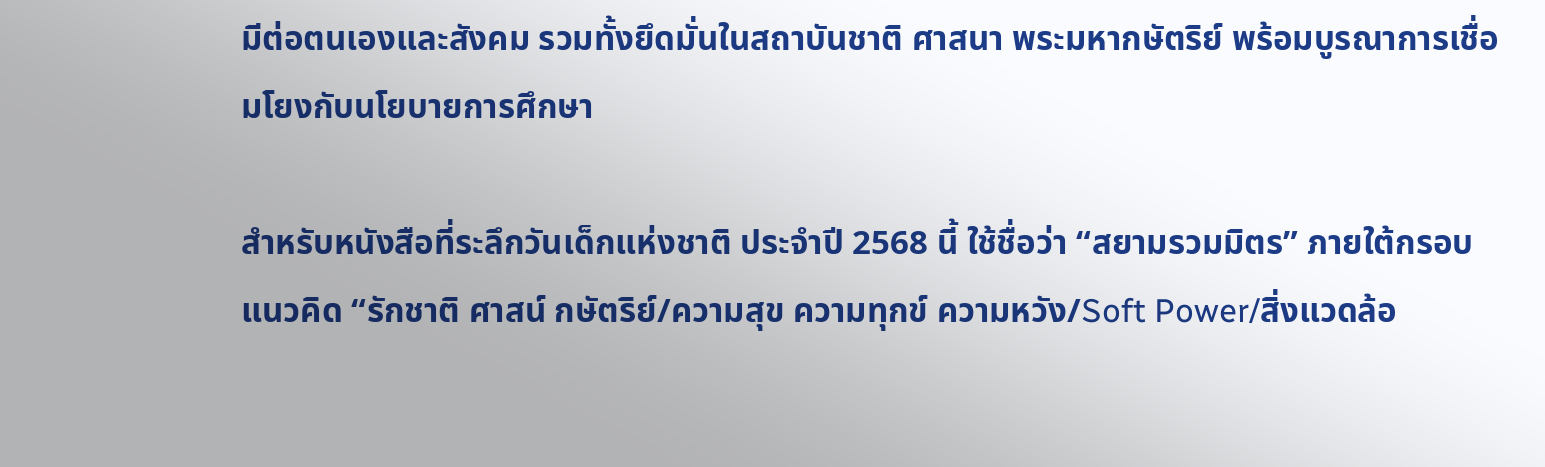มีต่อตนเองและสังคม รวมทั้งยึดมั่นในสถาบันชาติ ศาสนา พระมหากษัตริย์ พร้อมบูรณาการเชื่อมโยงกับนโยบายการศึกษา

สำหรับหนังสือที่ระลึกวันเด็กแห่งชาติ ประจำปี 2568 นี้ ใช้ชื่อว่า “สยามรวมมิตร” ภายใต้กรอบแนวคิด “รักชาติ ศาสน์ กษัตริย์/ความสุข ความทุกข์ ความหวัง/Soft Power/สิ่งแวดล้อ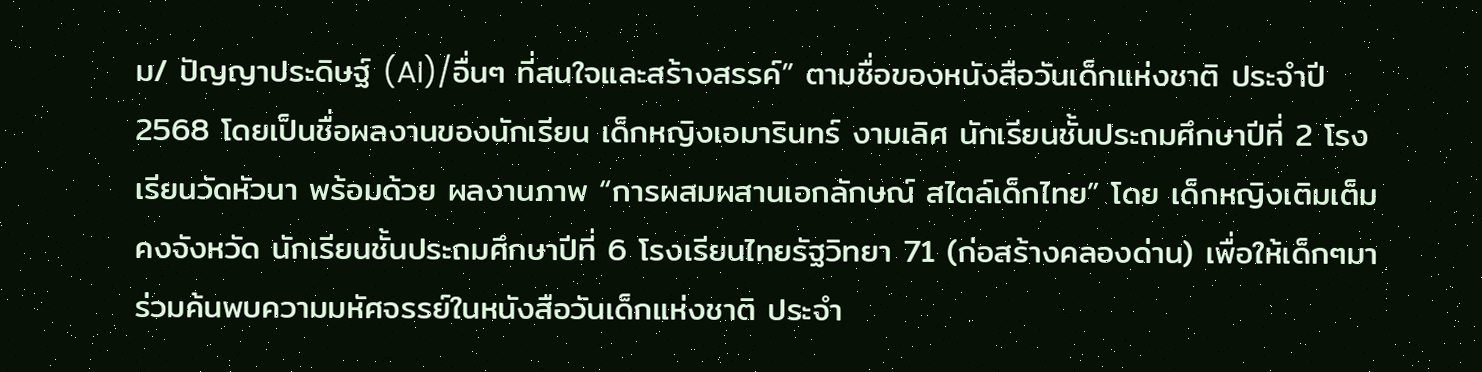ม/ ปัญญาประดิษฐ์ (AI)/อื่นๆ ที่สนใจและสร้างสรรค์” ตามชื่อของหนังสือวันเด็กแห่งชาติ ประจำปี 2568 โดยเป็นชื่อผลงานของนักเรียน เด็กหญิงเอมารินทร์ งามเลิศ นักเรียนชั้นประถมศึกษาปีที่ 2 โรงเรียนวัดหัวนา พร้อมด้วย ผลงานภาพ “การผสมผสานเอกลักษณ์ สไตล์เด็กไทย” โดย เด็กหญิงเติมเต็ม คงจังหวัด นักเรียนชั้นประถมศึกษาปีที่ 6 โรงเรียนไทยรัฐวิทยา 71 (ก่อสร้างคลองด่าน) เพื่อให้เด็กๆมาร่วมค้นพบความมหัศจรรย์ในหนังสือวันเด็กแห่งชาติ ประจำ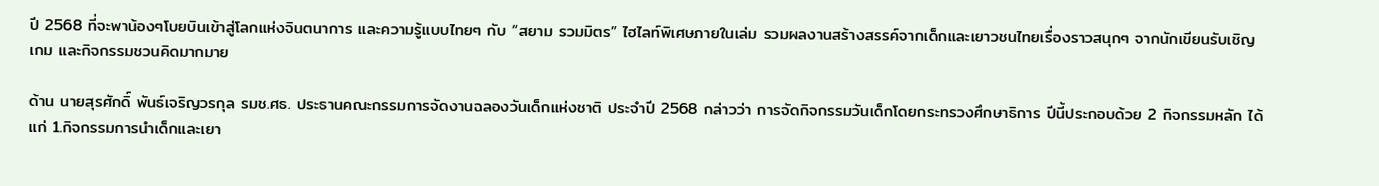ปี 2568 ที่จะพาน้องๆโบยบินเข้าสู่โลกแห่งจินตนาการ และความรู้แบบไทยๆ กับ “สยาม รวมมิตร” ไฮไลท์พิเศษภายในเล่ม รวมผลงานสร้างสรรค์จากเด็กและเยาวชนไทยเรื่องราวสนุกๆ จากนักเขียนรับเชิญ เกม และกิจกรรมชวนคิดมากมาย

ด้าน นายสุรศักดิ์ พันธ์เจริญวรกุล รมช.ศธ. ประธานคณะกรรมการจัดงานฉลองวันเด็กแห่งชาติ ประจำปี 2568 กล่าวว่า การจัดกิจกรรมวันเด็กโดยกระทรวงศึกษาธิการ ปีนี้ประกอบด้วย 2 กิจกรรมหลัก ได้แก่ 1.กิจกรรมการนำเด็กและเยา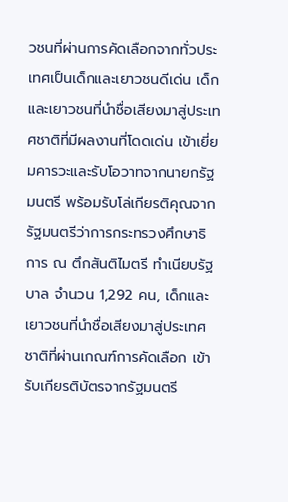วชนที่ผ่านการคัดเลือกจากทั่วประเทศเป็นเด็กและเยาวชนดีเด่น เด็กและเยาวชนที่นำชื่อเสียงมาสู่ประเทศชาติที่มีผลงานที่โดดเด่น เข้าเยี่ยมคารวะและรับโอวาทจากนายกรัฐมนตรี พร้อมรับโล่เกียรติคุณจากรัฐมนตรีว่าการกระทรวงศึกษาธิการ ณ ตึกสันติไมตรี ทำเนียบรัฐบาล จำนวน 1,292 คน, เด็กและเยาวชนที่นำชื่อเสียงมาสู่ประเทศชาติที่ผ่านเกณฑ์การคัดเลือก เข้ารับเกียรติบัตรจากรัฐมนตรี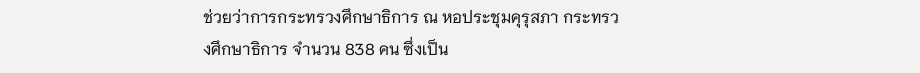ช่วยว่าการกระทรวงศึกษาธิการ ณ หอประชุมคุรุสภา กระทรวงศึกษาธิการ จำนวน 838 คน ซึ่งเป็น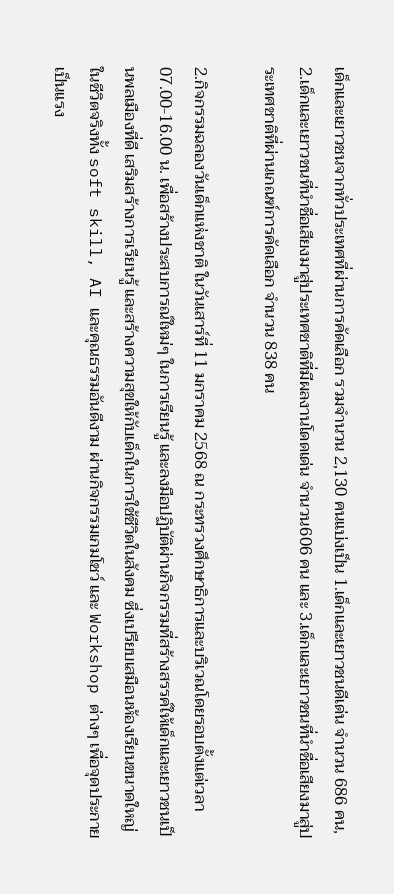เด็กและเยาวชนจากทั่วประเทศที่ผ่านการคัดเลือก รวมจำนวน 2,130 คนแบ่งเป็น 1.เด็กและเยาวชนดีเด่น จำนวน 686 คน, 2.เด็กและเยาวชนที่นำชื่อเสียงมาสู่ประเทศชาติที่มีผลงานโดดเด่น จำนวน606 คน และ 3.เด็กและเยาวชนที่นำชื่อเสียงมาสู่ประเทศชาติที่ผ่านเกณฑ์การคัดเลือก จำนวน 838 คน

2.กิจกรรมฉลองวันเด็กแห่งชาติ ในวันเสาร์ที่ 11 มกราคม 2568 ณ กระทรวงศึกษาธิการและบริเวณโดยรอบตั้งแต่เวลา 07.00-16.00 น. เพื่อสร้างประสบการณ์ใหม่ๆ ในการเรียนรู้ และลงมือปฏิบัติผ่านกิจกรรมที่สร้างสรรค์ให้เด็กและเยาวชนเป็นพลเมืองที่ดี เสริมสร้างการเรียนรู้ และสร้างความสุขให้กับเด็กในการใช้ชีวิตในสังคม ซึ่งเปรียบเสมือนห้องเรียนขนาดใหญ่ในชีวิตจริงทั้ง soft skill, AI และคุณธรรมอันดีงาม ผ่านกิจกรรมเกมโชว์ และ Workshop ต่างๆ เพื่อจุดประกายเป็นแรง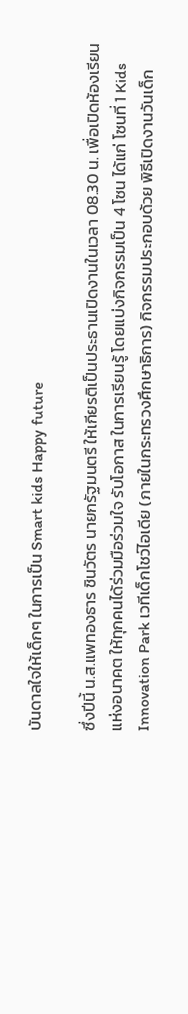บันดาลใจให้เด็กๆ ในการเป็น Smart kids Happy future

ซึ่งปีนี้ น.ส.แพทองธาร ชินวัตร นายกรัฐมนตรี ให้เกียรติเป็นประธานเปิดงานในเวลา 08.30 น. เพื่อเปิดห้องเรียนแห่งอนาคต ให้ทุกคนได้ร่วมมือร่วมใจ รับโอกาส ในการเรียนรู้ โดยแบ่งกิจกรรมเป็น 4 โซน ได้แก่ โซนที่ 1 Kids Innovation Park เวทีเด็กโชว์ไอเดีย (ภายในกระทรวงศึกษาธิการ) กิจกรรมประกอบด้วย พิธีเปิดงานวันเด็ก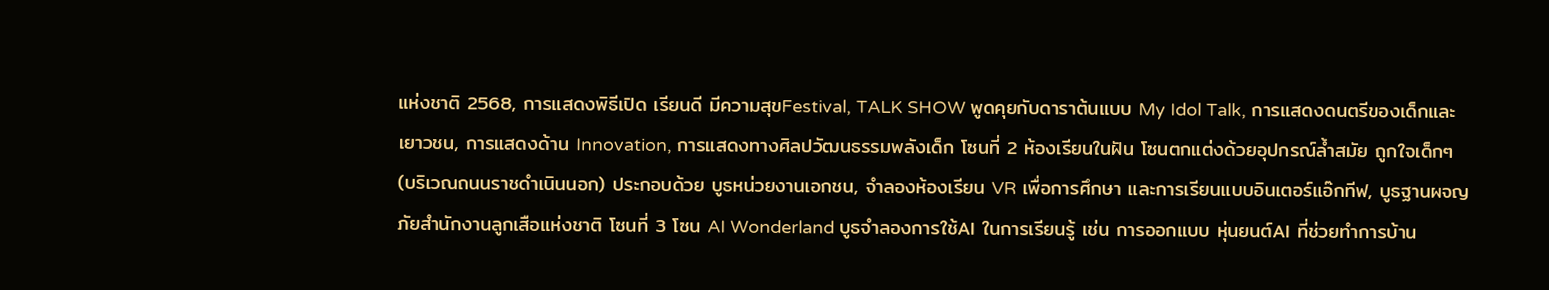แห่งชาติ 2568, การแสดงพิธีเปิด เรียนดี มีความสุขFestival, TALK SHOW พูดคุยกับดาราต้นแบบ My Idol Talk, การแสดงดนตรีของเด็กและเยาวชน, การแสดงด้าน Innovation, การแสดงทางศิลปวัฒนธรรมพลังเด็ก โซนที่ 2 ห้องเรียนในฝัน โซนตกแต่งด้วยอุปกรณ์ล้ำสมัย ถูกใจเด็กๆ (บริเวณถนนราชดำเนินนอก) ประกอบด้วย บูธหน่วยงานเอกชน, จำลองห้องเรียน VR เพื่อการศึกษา และการเรียนแบบอินเตอร์แอ๊กทีฟ, บูธฐานผจญภัยสำนักงานลูกเสือแห่งชาติ โซนที่ 3 โซน AI Wonderland บูธจำลองการใช้AI ในการเรียนรู้ เช่น การออกแบบ หุ่นยนต์AI ที่ช่วยทำการบ้าน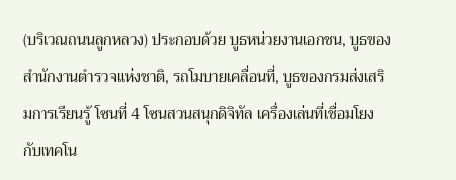(บริเวณถนนลูกหลวง) ประกอบด้วย บูธหน่วยงานเอกชน, บูธของสำนักงานตำรวจแห่งชาติ, รถโมบายเคลื่อนที่, บูธของกรมส่งเสริมการเรียนรู้ โซนที่ 4 โซนสวนสนุกดิจิทัล เครื่องเล่นที่เชื่อมโยงกับเทคโน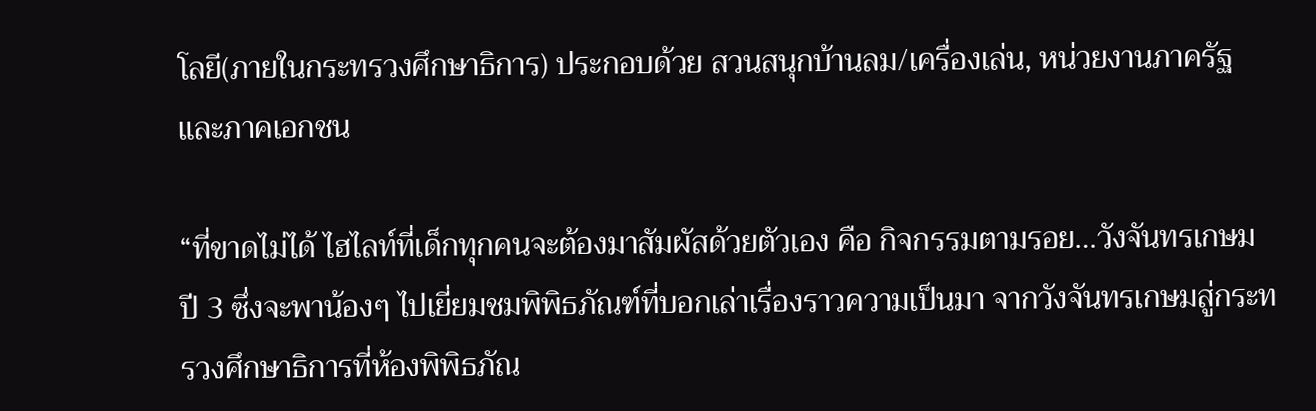โลยี(ภายในกระทรวงศึกษาธิการ) ประกอบด้วย สวนสนุกบ้านลม/เครื่องเล่น, หน่วยงานภาครัฐและภาคเอกชน

“ที่ขาดไม่ได้ ไฮไลท์ที่เด็กทุกคนจะต้องมาสัมผัสด้วยตัวเอง คือ กิจกรรมตามรอย…วังจันทรเกษม ปี 3 ซึ่งจะพาน้องๆ ไปเยี่ยมชมพิพิธภัณฑ์ที่บอกเล่าเรื่องราวความเป็นมา จากวังจันทรเกษมสู่กระทรวงศึกษาธิการที่ห้องพิพิธภัณ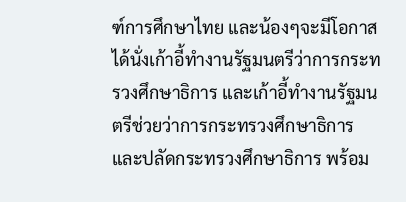ฑ์การศึกษาไทย และน้องๆจะมีโอกาสได้นั่งเก้าอี้ทำงานรัฐมนตรีว่าการกระทรวงศึกษาธิการ และเก้าอี้ทำงานรัฐมนตรีช่วยว่าการกระทรวงศึกษาธิการ และปลัดกระทรวงศึกษาธิการ พร้อม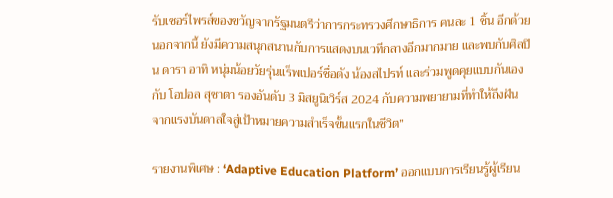รับเซอร์ไพรส์ของขวัญจากรัฐมนตรีว่าการกระทรวงศึกษาธิการ คนละ 1 ชิ้น อีกด้วย นอกจากนี้ ยังมีความสนุกสนานกับการแสดงบนเวทีกลางอีกมากมาย และพบกับศิลปิน ดารา อาทิ หนุ่มน้อยวัยรุ่นแร็พเปอร์ชื่อดัง น้องสไปรท์ และร่วมพูดคุยแบบกันเองกับ โอปอล สุชาตา รองอันดับ 3 มิสยูนิเวิร์ส 2024 กับความพยายามที่ทำให้ถึงฝัน จากแรงบันดาลใจสู่เป้าหมายความสำเร็จขั้นแรกในชีวิต”

รายงานพิเศษ : ‘Adaptive Education Platform’ ออกแบบการเรียนรู้ผู้เรียน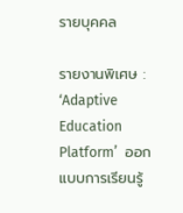รายบุคคล

รายงานพิเศษ : ‘Adaptive Education Platform’  ออกแบบการเรียนรู้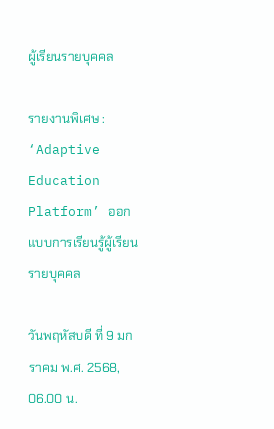ผู้เรียนรายบุคคล

รายงานพิเศษ : ‘Adaptive Education Platform’ ออกแบบการเรียนรู้ผู้เรียนรายบุคคล

วันพฤหัสบดี ที่ 9 มกราคม พ.ศ. 2568, 06.00 น.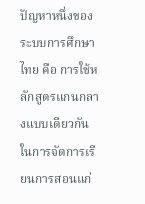ปัญหาหนึ่งของระบบการศึกษาไทย คือ การใช้หลักสูตรแกนกลางแบบเดียวกันในการจัดการเรียนการสอนแก่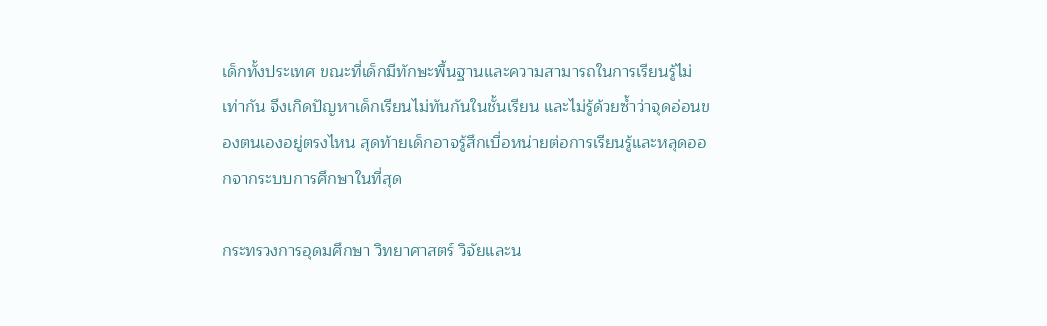เด็กทั้งประเทศ ขณะที่เด็กมีทักษะพื้นฐานและความสามารถในการเรียนรู้ไม่เท่ากัน จึงเกิดปัญหาเด็กเรียนไม่ทันกันในชั้นเรียน และไม่รู้ด้วยซ้ำว่าจุดอ่อนของตนเองอยู่ตรงไหน สุดท้ายเด็กอาจรู้สึกเบื่อหน่ายต่อการเรียนรู้และหลุดออกจากระบบการศึกษาในที่สุด

กระทรวงการอุดมศึกษา วิทยาศาสตร์ วิจัยและน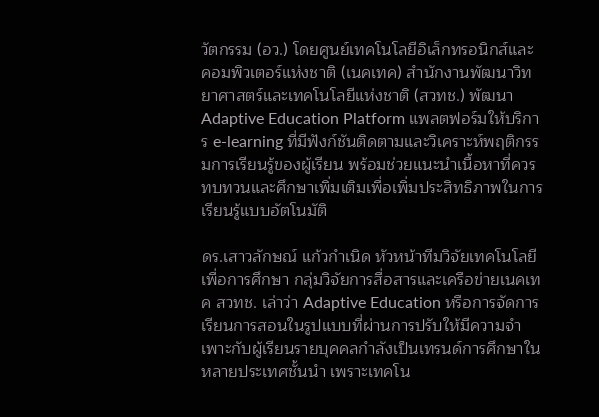วัตกรรม (อว.) โดยศูนย์เทคโนโลยีอิเล็กทรอนิกส์และคอมพิวเตอร์แห่งชาติ (เนคเทค) สำนักงานพัฒนาวิทยาศาสตร์และเทคโนโลยีแห่งชาติ (สวทช.) พัฒนา Adaptive Education Platform แพลตฟอร์มให้บริการ e-learning ที่มีฟังก์ชันติดตามและวิเคราะห์พฤติกรรมการเรียนรู้ของผู้เรียน พร้อมช่วยแนะนำเนื้อหาที่ควรทบทวนและศึกษาเพิ่มเติมเพื่อเพิ่มประสิทธิภาพในการเรียนรู้แบบอัตโนมัติ

ดร.เสาวลักษณ์ แก้วกำเนิด หัวหน้าทีมวิจัยเทคโนโลยีเพื่อการศึกษา กลุ่มวิจัยการสื่อสารและเครือข่ายเนคเทค สวทช. เล่าว่า Adaptive Education หรือการจัดการเรียนการสอนในรูปแบบที่ผ่านการปรับให้มีความจำเพาะกับผู้เรียนรายบุคคลกำลังเป็นเทรนด์การศึกษาในหลายประเทศชั้นนำ เพราะเทคโน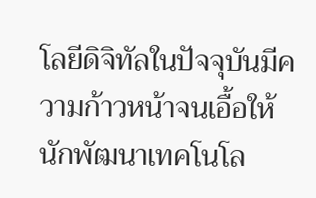โลยีดิจิทัลในปัจจุบันมีความก้าวหน้าจนเอื้อให้นักพัฒนาเทคโนโล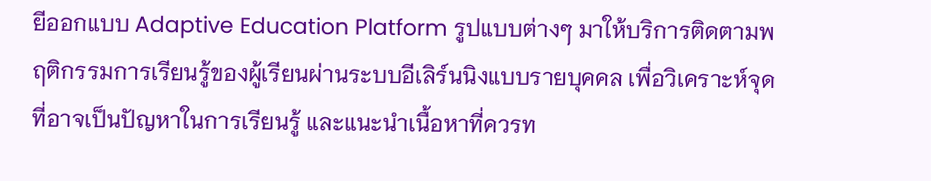ยีออกแบบ Adaptive Education Platform รูปแบบต่างๆ มาให้บริการติดตามพฤติกรรมการเรียนรู้ของผู้เรียนผ่านระบบอีเลิร์นนิงแบบรายบุคคล เพื่อวิเคราะห์จุดที่อาจเป็นปัญหาในการเรียนรู้ และแนะนำเนื้อหาที่ควรท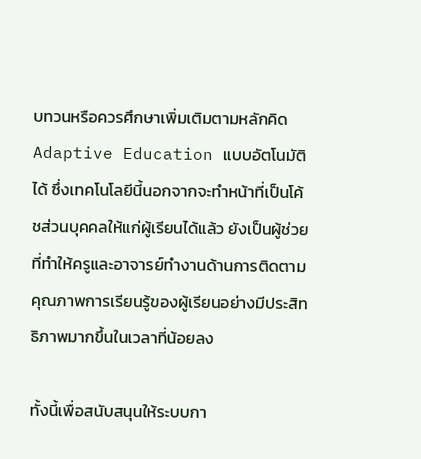บทวนหรือควรศึกษาเพิ่มเติมตามหลักคิด Adaptive Education แบบอัตโนมัติได้ ซึ่งเทคโนโลยีนี้นอกจากจะทำหน้าที่เป็นโค้ชส่วนบุคคลให้แก่ผู้เรียนได้แล้ว ยังเป็นผู้ช่วยที่ทำให้ครูและอาจารย์ทำงานด้านการติดตามคุณภาพการเรียนรู้ของผู้เรียนอย่างมีประสิทธิภาพมากขึ้นในเวลาที่น้อยลง

ทั้งนี้เพื่อสนับสนุนให้ระบบกา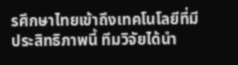รศึกษาไทยเข้าถึงเทคโนโลยีที่มีประสิทธิภาพนี้ ทีมวิจัยได้นำ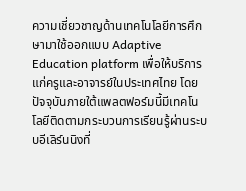ความเชี่ยวชาญด้านเทคโนโลยีการศึกษามาใช้ออกแบบ Adaptive Education platform เพื่อให้บริการแก่ครูและอาจารย์ในประเทศไทย โดยปัจจุบันภายใต้แพลตฟอร์มนี้มีเทคโนโลยีติดตามกระบวนการเรียนรู้ผ่านระบบอีเลิร์นนิงที่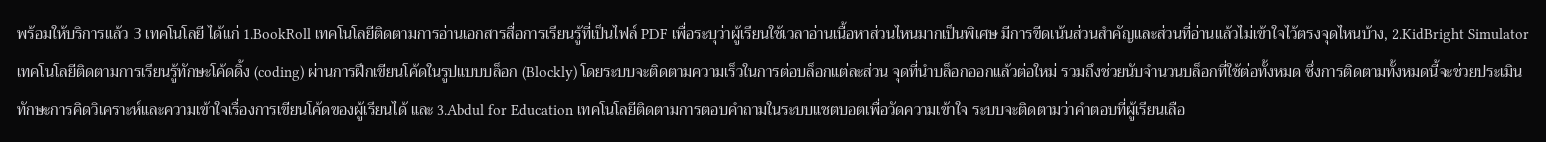พร้อมให้บริการแล้ว 3 เทคโนโลยี ได้แก่ 1.BookRoll เทคโนโลยีติดตามการอ่านเอกสารสื่อการเรียนรู้ที่เป็นไฟล์ PDF เพื่อระบุว่าผู้เรียนใช้เวลาอ่านเนื้อหาส่วนไหนมากเป็นพิเศษ มีการขีดเน้นส่วนสำคัญและส่วนที่อ่านแล้วไม่เข้าใจไว้ตรงจุดไหนบ้าง, 2.KidBright Simulator เทคโนโลยีติดตามการเรียนรู้ทักษะโค้ดดิ้ง (coding) ผ่านการฝึกเขียนโค้ดในรูปแบบบล็อก (Blockly) โดยระบบจะติดตามความเร็วในการต่อบล็อกแต่ละส่วน จุดที่นำบล็อกออกแล้วต่อใหม่ รวมถึงช่วยนับจำนวนบล็อกที่ใช้ต่อทั้งหมด ซึ่งการติดตามทั้งหมดนี้จะช่วยประเมินทักษะการคิดวิเคราะห์และความเข้าใจเรื่องการเขียนโค้ดของผู้เรียนได้ และ 3.Abdul for Education เทคโนโลยีติดตามการตอบคำถามในระบบแชตบอตเพื่อวัดความเข้าใจ ระบบจะติดตามว่าคำตอบที่ผู้เรียนเลือ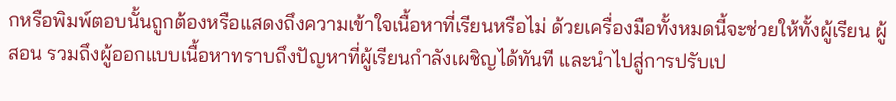กหรือพิมพ์ตอบนั้นถูกต้องหรือแสดงถึงความเข้าใจเนื้อหาที่เรียนหรือไม่ ด้วยเครื่องมือทั้งหมดนี้จะช่วยให้ทั้งผู้เรียน ผู้สอน รวมถึงผู้ออกแบบเนื้อหาทราบถึงปัญหาที่ผู้เรียนกำลังเผชิญได้ทันที และนำไปสู่การปรับเป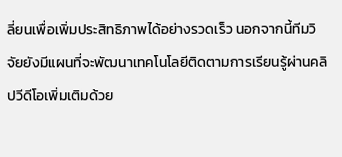ลี่ยนเพื่อเพิ่มประสิทธิภาพได้อย่างรวดเร็ว นอกจากนี้ทีมวิจัยยังมีแผนที่จะพัฒนาเทคโนโลยีติดตามการเรียนรู้ผ่านคลิปวีดีโอเพิ่มเติมด้วย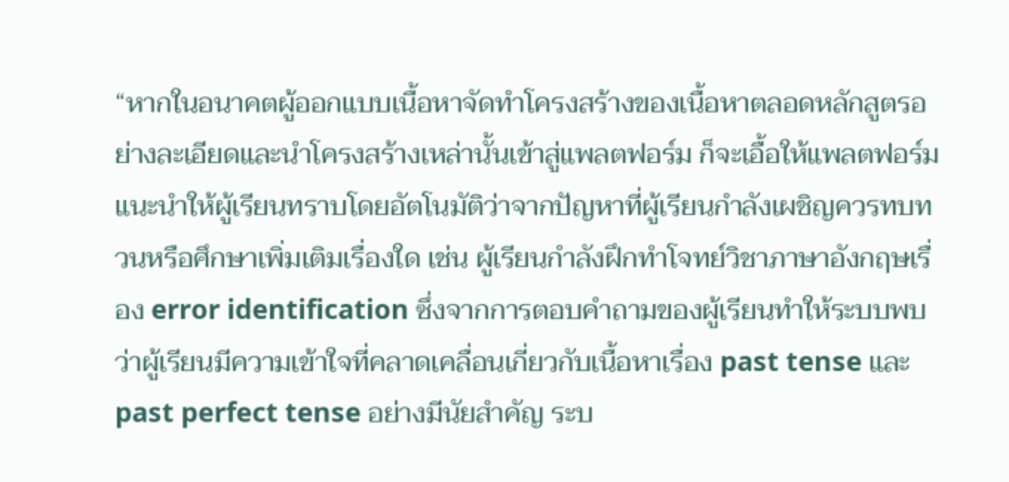“หากในอนาคตผู้ออกแบบเนื้อหาจัดทำโครงสร้างของเนื้อหาตลอดหลักสูตรอย่างละเอียดและนำโครงสร้างเหล่านั้นเข้าสู่แพลตฟอร์ม ก็จะเอื้อให้แพลตฟอร์มแนะนำให้ผู้เรียนทราบโดยอัตโนมัติว่าจากปัญหาที่ผู้เรียนกำลังเผชิญควรทบทวนหรือศึกษาเพิ่มเติมเรื่องใด เช่น ผู้เรียนกำลังฝึกทำโจทย์วิชาภาษาอังกฤษเรื่อง error identification ซึ่งจากการตอบคำถามของผู้เรียนทำให้ระบบพบว่าผู้เรียนมีความเข้าใจที่คลาดเคลื่อนเกี่ยวกับเนื้อหาเรื่อง past tense และ past perfect tense อย่างมีนัยสำคัญ ระบ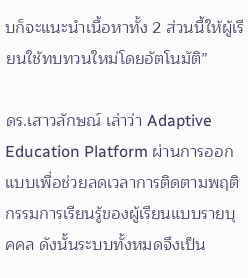บก็จะแนะนำเนื้อหาทั้ง 2 ส่วนนี้ให้ผู้เรียนใช้ทบทวนใหม่โดยอัตโนมัติ”

ดร.เสาวลักษณ์ เล่าว่า Adaptive Education Platform ผ่านการออกแบบเพื่อช่วยลดเวลาการติดตามพฤติกรรมการเรียนรู้ของผู้เรียนแบบรายบุคคล ดังนั้นระบบทั้งหมดจึงเป็น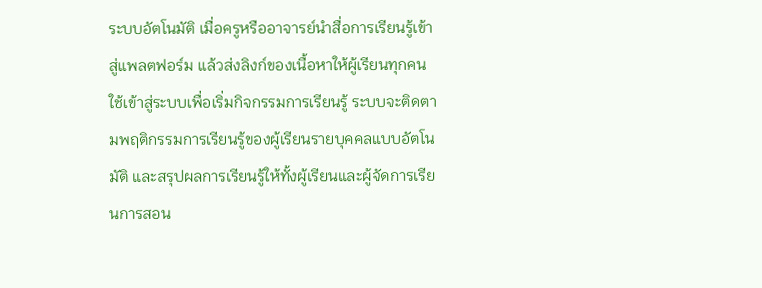ระบบอัตโนมัติ เมื่อครูหรืออาจารย์นำสื่อการเรียนรู้เข้าสู่แพลตฟอร์ม แล้วส่งลิงก์ของเนื้อหาให้ผู้เรียนทุกคนใช้เข้าสู่ระบบเพื่อเริ่มกิจกรรมการเรียนรู้ ระบบจะติดตามพฤติกรรมการเรียนรู้ของผู้เรียนรายบุคคลแบบอัตโนมัติ และสรุปผลการเรียนรู้ให้ทั้งผู้เรียนและผู้จัดการเรียนการสอน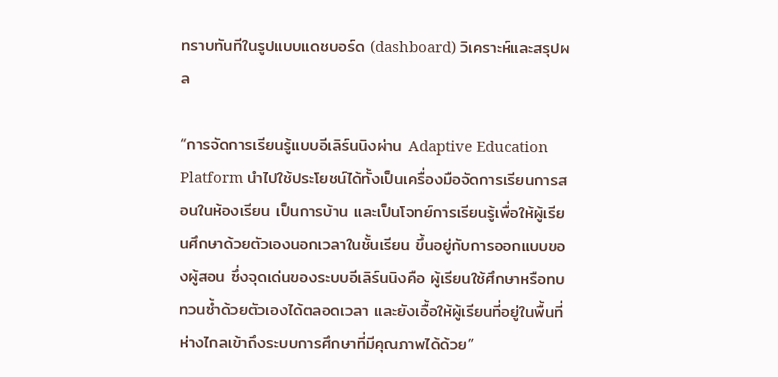ทราบทันทีในรูปแบบแดชบอร์ด (dashboard) วิเคราะห์และสรุปผล

“การจัดการเรียนรู้แบบอีเลิร์นนิงผ่าน Adaptive Education Platform นำไปใช้ประโยชน์ได้ทั้งเป็นเครื่องมือจัดการเรียนการสอนในห้องเรียน เป็นการบ้าน และเป็นโจทย์การเรียนรู้เพื่อให้ผู้เรียนศึกษาด้วยตัวเองนอกเวลาในชั้นเรียน ขึ้นอยู่กับการออกแบบของผู้สอน ซึ่งจุดเด่นของระบบอีเลิร์นนิงคือ ผู้เรียนใช้ศึกษาหรือทบทวนซ้ำด้วยตัวเองได้ตลอดเวลา และยังเอื้อให้ผู้เรียนที่อยู่ในพื้นที่ห่างไกลเข้าถึงระบบการศึกษาที่มีคุณภาพได้ด้วย”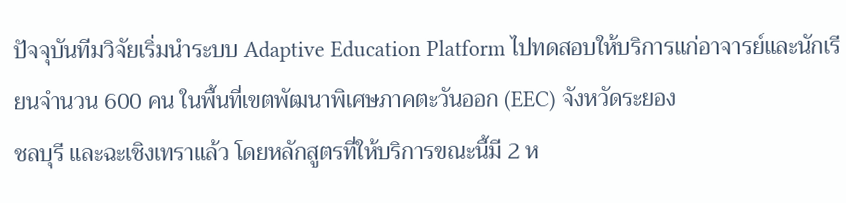ปัจจุบันทีมวิจัยเริ่มนำระบบ Adaptive Education Platform ไปทดสอบให้บริการแก่อาจารย์และนักเรียนจำนวน 600 คน ในพื้นที่เขตพัฒนาพิเศษภาคตะวันออก (EEC) จังหวัดระยอง
ชลบุรี และฉะเชิงเทราแล้ว โดยหลักสูตรที่ให้บริการขณะนี้มี 2 ห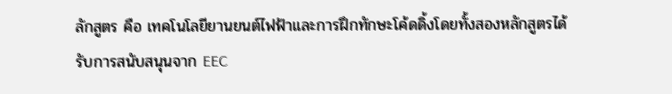ลักสูตร คือ เทคโนโลยียานยนต์ไฟฟ้าและการฝึกทักษะโค้ดดิ้งโดยทั้งสองหลักสูตรได้รับการสนับสนุนจาก EEC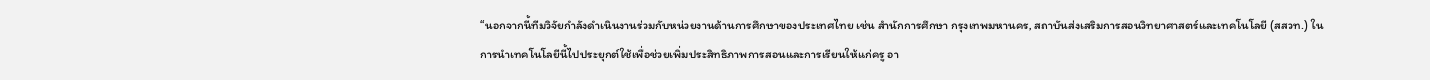“นอกจากนี้ทีมวิจัยกำลังดำเนินงานร่วมกับหน่วยงานด้านการศึกษาของประเทศไทย เช่น สำนักการศึกษา กรุงเทพมหานคร, สถาบันส่งเสริมการสอนวิทยาศาสตร์และเทคโนโลยี (สสวท.) ในการนำเทคโนโลยีนี้ไปประยุกต์ใช้เพื่อช่วยเพิ่มประสิทธิภาพการสอนและการเรียนให้แก่ครู อา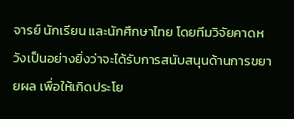จารย์ นักเรียน และนักศึกษาไทย โดยทีมวิจัยคาดหวังเป็นอย่างยิ่งว่าจะได้รับการสนับสนุนด้านการขยายผล เพื่อให้เกิดประโย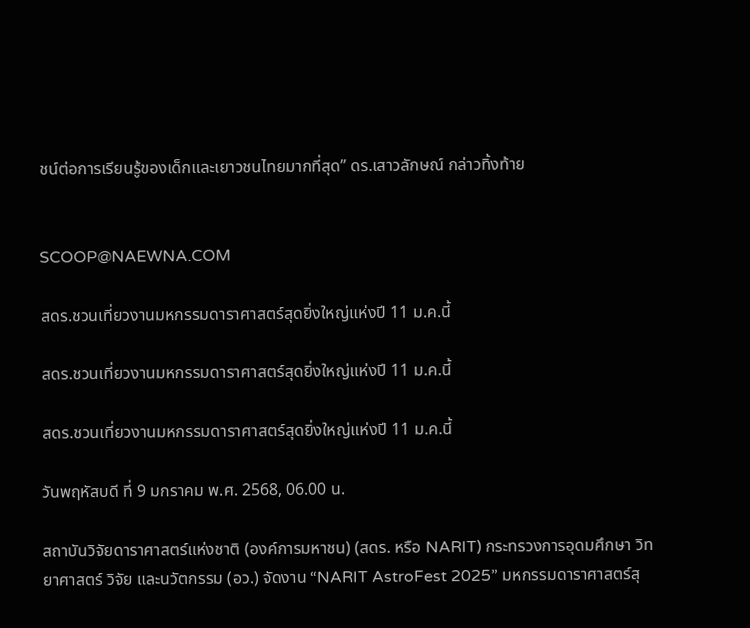ชน์ต่อการเรียนรู้ของเด็กและเยาวชนไทยมากที่สุด” ดร.เสาวลักษณ์ กล่าวทิ้งท้าย


SCOOP@NAEWNA.COM

สดร.ชวนเที่ยวงานมหกรรมดาราศาสตร์สุดยิ่งใหญ่แห่งปี 11 ม.ค.นี้

สดร.ชวนเที่ยวงานมหกรรมดาราศาสตร์สุดยิ่งใหญ่แห่งปี 11 ม.ค.นี้

สดร.ชวนเที่ยวงานมหกรรมดาราศาสตร์สุดยิ่งใหญ่แห่งปี 11 ม.ค.นี้

วันพฤหัสบดี ที่ 9 มกราคม พ.ศ. 2568, 06.00 น.

สถาบันวิจัยดาราศาสตร์แห่งชาติ (องค์การมหาชน) (สดร. หรือ NARIT) กระทรวงการอุดมศึกษา วิทยาศาสตร์ วิจัย และนวัตกรรม (อว.) จัดงาน “NARIT AstroFest 2025” มหกรรมดาราศาสตร์สุ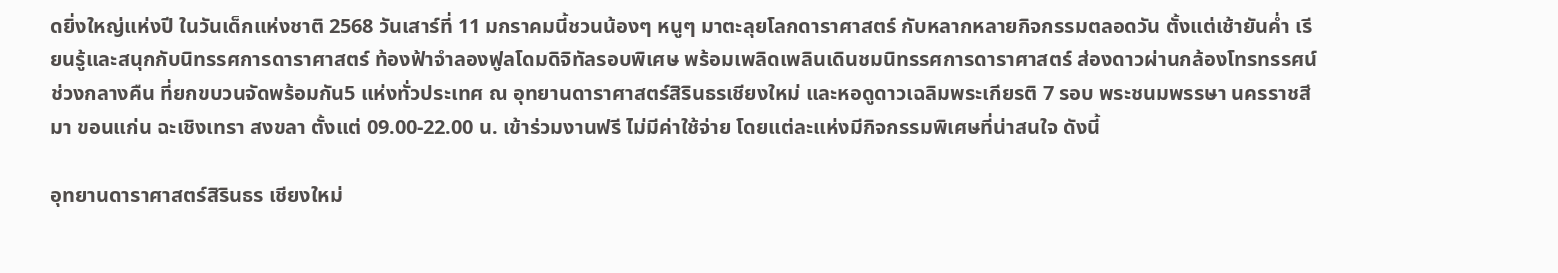ดยิ่งใหญ่แห่งปี ในวันเด็กแห่งชาติ 2568 วันเสาร์ที่ 11 มกราคมนี้ชวนน้องๆ หนูๆ มาตะลุยโลกดาราศาสตร์ กับหลากหลายกิจกรรมตลอดวัน ตั้งแต่เช้ายันค่ำ เรียนรู้และสนุกกับนิทรรศการดาราศาสตร์ ท้องฟ้าจำลองฟูลโดมดิจิทัลรอบพิเศษ พร้อมเพลิดเพลินเดินชมนิทรรศการดาราศาสตร์ ส่องดาวผ่านกล้องโทรทรรศน์ช่วงกลางคืน ที่ยกขบวนจัดพร้อมกัน5 แห่งทั่วประเทศ ณ อุทยานดาราศาสตร์สิรินธรเชียงใหม่ และหอดูดาวเฉลิมพระเกียรติ 7 รอบ พระชนมพรรษา นครราชสีมา ขอนแก่น ฉะเชิงเทรา สงขลา ตั้งแต่ 09.00-22.00 น. เข้าร่วมงานฟรี ไม่มีค่าใช้จ่าย โดยแต่ละแห่งมีกิจกรรมพิเศษที่น่าสนใจ ดังนี้

อุทยานดาราศาสตร์สิรินธร เชียงใหม่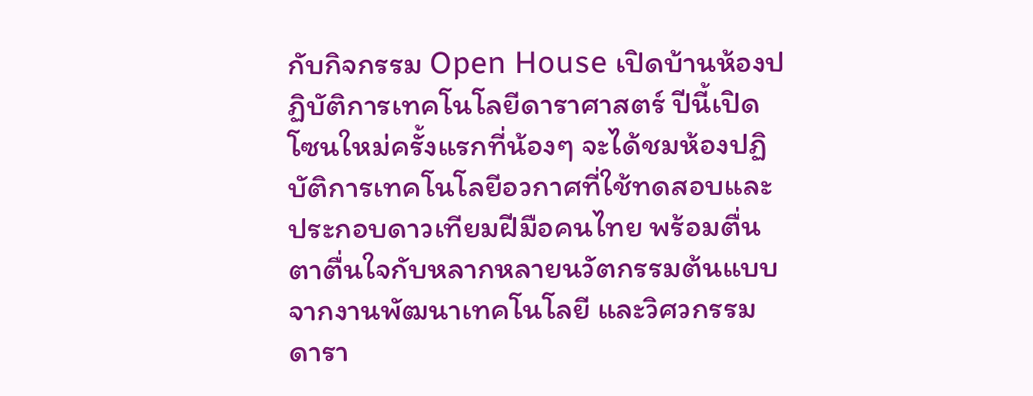กับกิจกรรม Open House เปิดบ้านห้องปฏิบัติการเทคโนโลยีดาราศาสตร์ ปีนี้เปิดโซนใหม่ครั้งแรกที่น้องๆ จะได้ชมห้องปฏิบัติการเทคโนโลยีอวกาศที่ใช้ทดสอบและประกอบดาวเทียมฝีมือคนไทย พร้อมตื่นตาตื่นใจกับหลากหลายนวัตกรรมต้นแบบจากงานพัฒนาเทคโนโลยี และวิศวกรรมดารา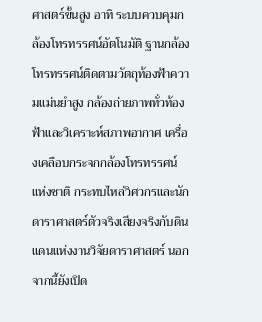ศาสตร์ขั้นสูง อาทิ ระบบควบคุมกล้องโทรทรรศน์อัตโนมัติ ฐานกล้องโทรทรรศน์ติดตามวัตถุท้องฟ้าความแม่นยำสูง กล้องถ่ายภาพทั่วท้องฟ้าและวิเคราะห์สภาพอากาศ เครื่องเคลือบกระจกกล้องโทรทรรศน์แห่งชาติ กระทบไหล่วิศวกรและนักดาราศาสตร์ตัวจริงเสียงจริงกับดินแดนแห่งงานวิจัยดาราศาสตร์ นอกจากนี้ยังเปิด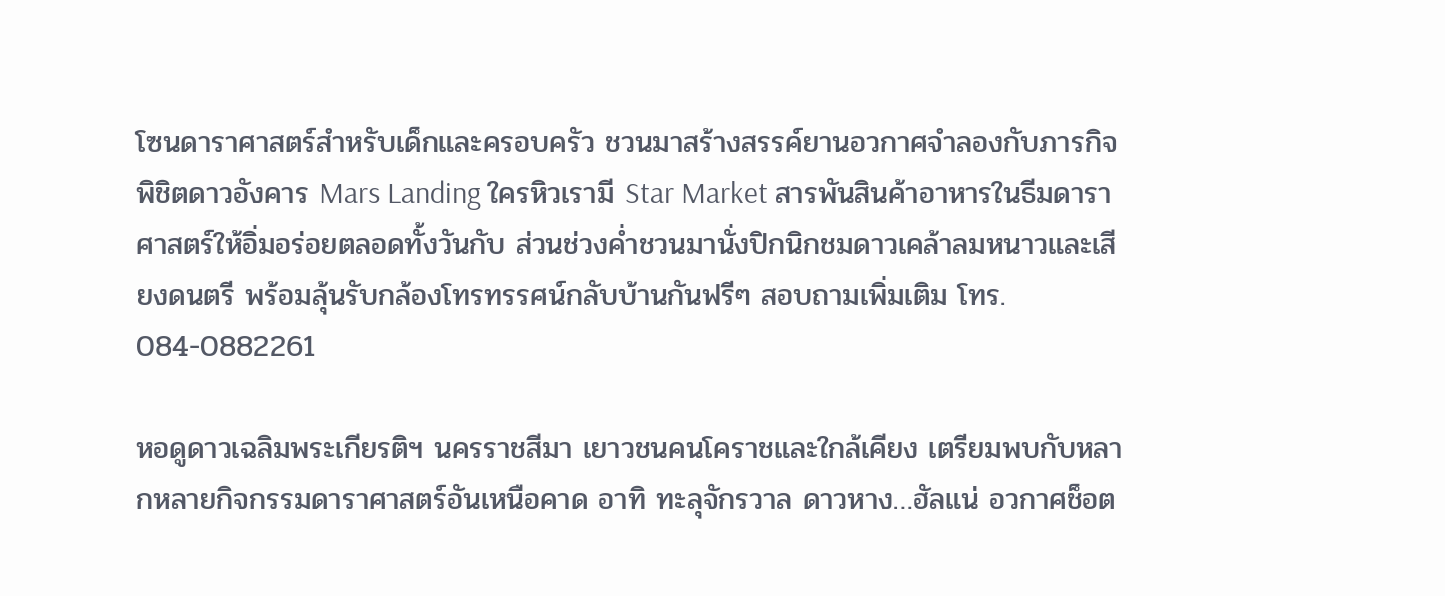โซนดาราศาสตร์สำหรับเด็กและครอบครัว ชวนมาสร้างสรรค์ยานอวกาศจำลองกับภารกิจพิชิตดาวอังคาร Mars Landing ใครหิวเรามี Star Market สารพันสินค้าอาหารในธีมดาราศาสตร์ให้อิ่มอร่อยตลอดทั้งวันกับ ส่วนช่วงค่ำชวนมานั่งปิกนิกชมดาวเคล้าลมหนาวและเสียงดนตรี พร้อมลุ้นรับกล้องโทรทรรศน์กลับบ้านกันฟรีๆ สอบถามเพิ่มเติม โทร. 084-0882261

หอดูดาวเฉลิมพระเกียรติฯ นครราชสีมา เยาวชนคนโคราชและใกล้เคียง เตรียมพบกับหลากหลายกิจกรรมดาราศาสตร์อันเหนือคาด อาทิ ทะลุจักรวาล ดาวหาง…ฮัลแน่ อวกาศช็อต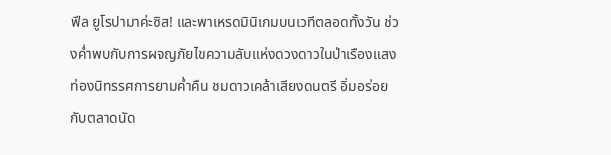ฟีล ยูโรปามาค่ะซิส! และพาเหรดมินิเกมบนเวทีตลอดทั้งวัน ช่วงค่ำพบกับการผจญภัยไขความลับแห่งดวงดาวในป่าเรืองแสง ท่องนิทรรศการยามค่ำคืน ชมดาวเคล้าเสียงดนตรี อิ่มอร่อยกับตลาดนัด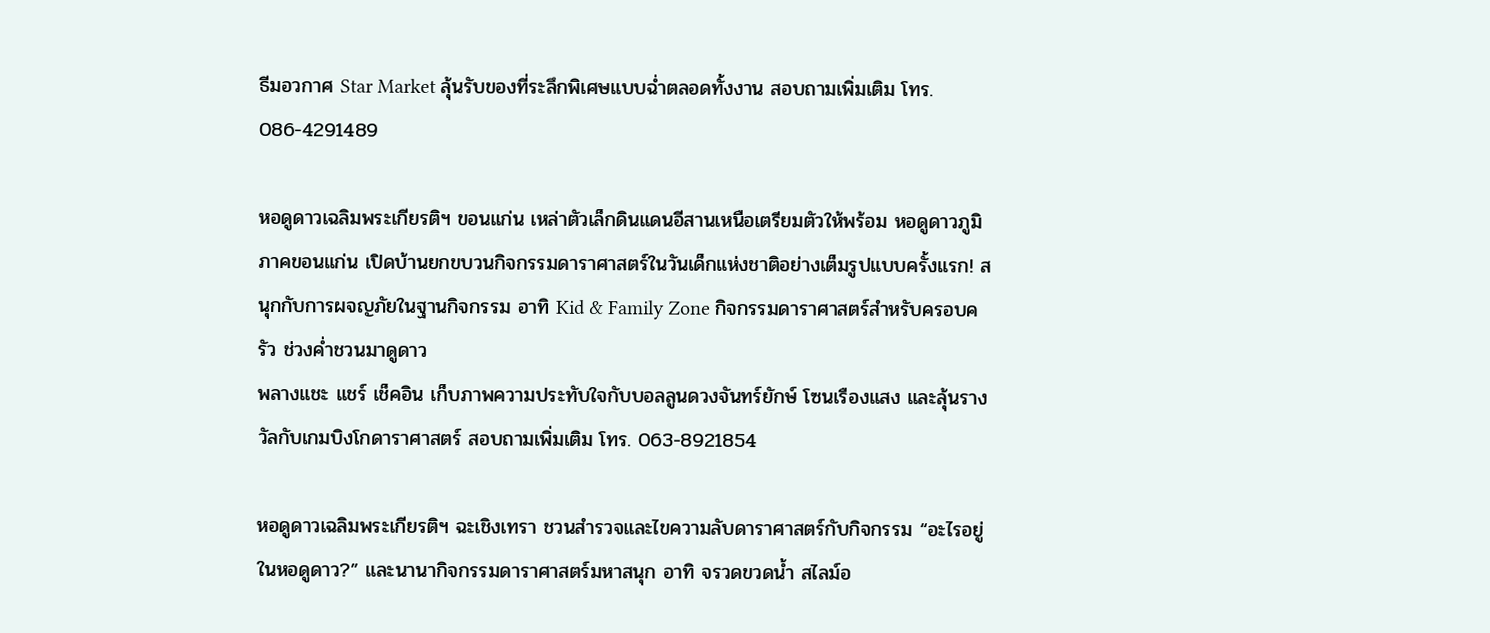ธีมอวกาศ Star Market ลุ้นรับของที่ระลึกพิเศษแบบฉ่ำตลอดทั้งงาน สอบถามเพิ่มเติม โทร. 086-4291489

หอดูดาวเฉลิมพระเกียรติฯ ขอนแก่น เหล่าตัวเล็กดินแดนอีสานเหนือเตรียมตัวให้พร้อม หอดูดาวภูมิภาคขอนแก่น เปิดบ้านยกขบวนกิจกรรมดาราศาสตร์ในวันเด็กแห่งชาติอย่างเต็มรูปแบบครั้งแรก! สนุกกับการผจญภัยในฐานกิจกรรม อาทิ Kid & Family Zone กิจกรรมดาราศาสตร์สำหรับครอบครัว ช่วงค่ำชวนมาดูดาว
พลางแชะ แชร์ เช็คอิน เก็บภาพความประทับใจกับบอลลูนดวงจันทร์ยักษ์ โซนเรืองแสง และลุ้นรางวัลกับเกมบิงโกดาราศาสตร์ สอบถามเพิ่มเติม โทร. 063-8921854

หอดูดาวเฉลิมพระเกียรติฯ ฉะเชิงเทรา ชวนสำรวจและไขความลับดาราศาสตร์กับกิจกรรม “อะไรอยู่ในหอดูดาว?” และนานากิจกรรมดาราศาสตร์มหาสนุก อาทิ จรวดขวดน้ำ สไลม์อ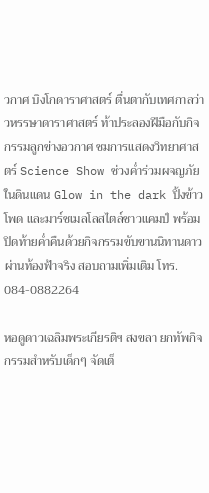วกาศ บิงโกดาราศาสตร์ ตื่นตากับเทศกาลว่าวหรรษาดาราศาสตร์ ท้าประลองฝีมือกับกิจกรรมลูกข่างอวกาศ ชมการแสดงวิทยาศาสตร์ Science Show ช่วงค่ำร่วมผจญภัยในดินแดน Glow in the dark ปิ้งข้าวโพด และมาร์ชเมลโลสไตล์ชาวแคมป์ พร้อมปิดท้ายค่ำคืนด้วยกิจกรรมขับขานนิทานดาวผ่านท้องฟ้าจริง สอบถามเพิ่มเติม โทร. 084-0882264

หอดูดาวเฉลิมพระเกียรติฯ สงขลา ยกทัพกิจกรรมสำหรับเด็กๆ จัดเต็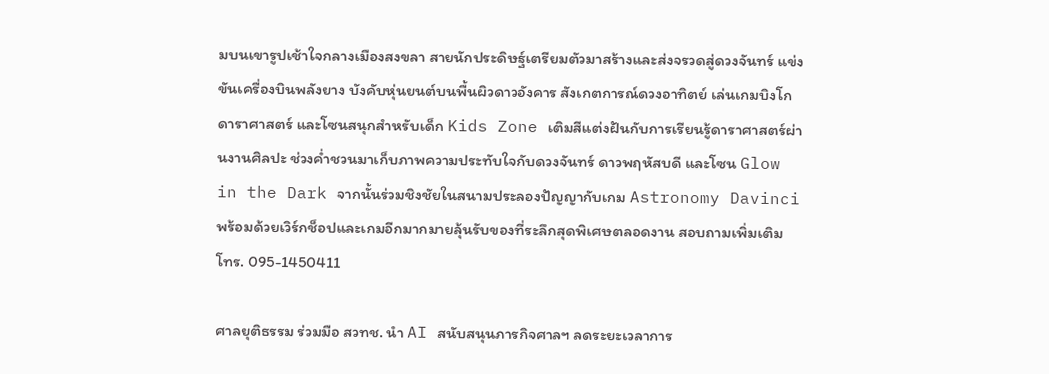มบนเขารูปเช้าใจกลางเมืองสงขลา สายนักประดิษฐ์เตรียมตัวมาสร้างและส่งจรวดสู่ดวงจันทร์ แข่งขันเครื่องบินพลังยาง บังคับหุ่นยนต์บนพื้นผิวดาวอังคาร สังเกตการณ์ดวงอาทิตย์ เล่นเกมบิงโกดาราศาสตร์ และโซนสนุกสำหรับเด็ก Kids Zone เติมสีแต่งฝันกับการเรียนรู้ดาราศาสตร์ผ่านงานศิลปะ ช่วงค่ำชวนมาเก็บภาพความประทับใจกับดวงจันทร์ ดาวพฤหัสบดี และโซน Glow in the Dark จากนั้นร่วมชิงชัยในสนามประลองปัญญากับเกม Astronomy Davinci พร้อมด้วยเวิร์กช็อปและเกมอีกมากมายลุ้นรับของที่ระลึกสุดพิเศษตลอดงาน สอบถามเพิ่มเติม โทร. 095-1450411

ศาลยุติธรรม ร่วมมือ สวทช. นำ AI สนับสนุนภารกิจศาลฯ ลดระยะเวลาการ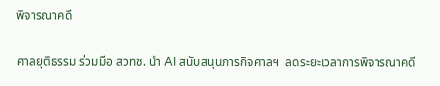พิจารณาคดี

ศาลยุติธรรม ร่วมมือ สวทช. นำ AI สนับสนุนภารกิจศาลฯ  ลดระยะเวลาการพิจารณาคดี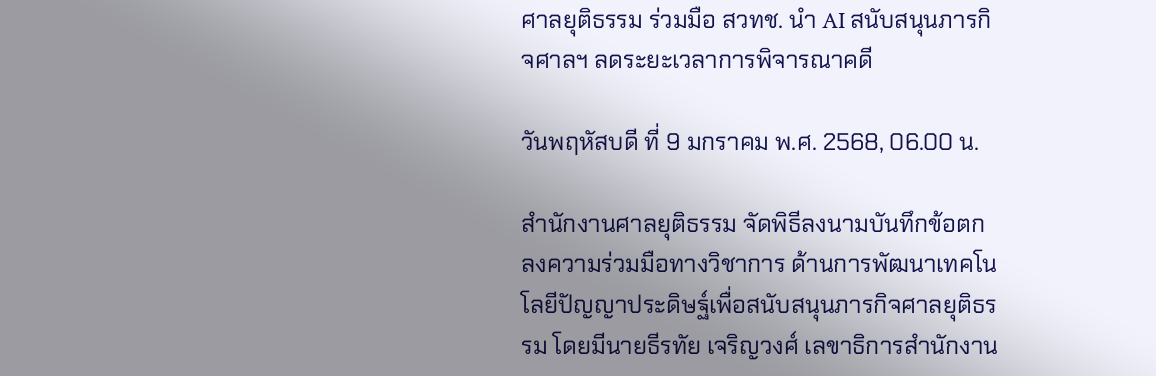ศาลยุติธรรม ร่วมมือ สวทช. นำ AI สนับสนุนภารกิจศาลฯ ลดระยะเวลาการพิจารณาคดี

วันพฤหัสบดี ที่ 9 มกราคม พ.ศ. 2568, 06.00 น.

สำนักงานศาลยุติธรรม จัดพิธีลงนามบันทึกข้อตกลงความร่วมมือทางวิชาการ ด้านการพัฒนาเทคโนโลยีปัญญาประดิษฐ์เพื่อสนับสนุนภารกิจศาลยุติธรรม โดยมีนายธีรทัย เจริญวงศ์ เลขาธิการสำนักงาน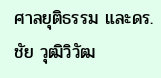ศาลยุติธรรม และดร.ชัย วุฒิวิวัฒ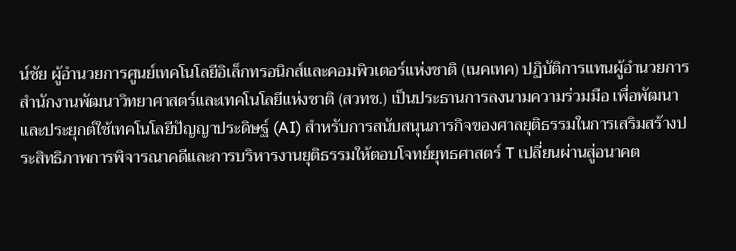น์ชัย ผู้อำนวยการศูนย์เทคโนโลยีอิเล็กทรอนิกส์และคอมพิวเตอร์แห่งชาติ (เนคเทค) ปฏิบัติการแทนผู้อำนวยการสำนักงานพัฒนาวิทยาศาสตร์และเทคโนโลยีแห่งชาติ (สวทช.) เป็นประธานการลงนามความร่วมมือ เพื่อพัฒนาและประยุกต์ใช้เทคโนโลยีปัญญาประดิษฐ์ (AI) สำหรับการสนับสนุนภารกิจของศาลยุติธรรมในการเสริมสร้างประสิทธิภาพการพิจารณาคดีและการบริหารงานยุติธรรมให้ตอบโจทย์ยุทธศาสตร์ T เปลี่ยนผ่านสู่อนาคต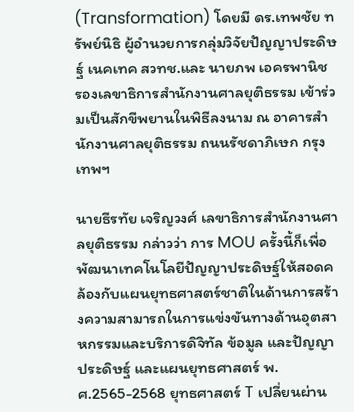(Transformation) โดยมี ดร.เทพชัย ทรัพย์นิธิ ผู้อำนวยการกลุ่มวิจัยปัญญาประดิษฐ์ เนคเทค สวทช.และ นายภพ เอครพานิช รองเลขาธิการสํานักงานศาลยุติธรรม เข้าร่วมเป็นสักขีพยานในพิธีลงนาม ณ อาคารสำนักงานศาลยุติธรรม ถนนรัชดาภิเษก กรุงเทพฯ

นายธีรทัย เจริญวงศ์ เลขาธิการสำนักงานศาลยุติธรรม กล่าวว่า การ MOU ครั้งนี้ก็เพื่อพัฒนาเทคโนโลยีปัญญาประดิษฐ์ให้สอดคล้องกับแผนยุทธศาสตร์ชาติในด้านการสร้างความสามารถในการแข่งขันทางด้านอุตสาหกรรมและบริการดิจิทัล ข้อมูล และปัญญาประดิษฐ์ และแผนยุทธศาสตร์ พ.ศ.2565-2568 ยุทธศาสตร์ T เปลี่ยนผ่าน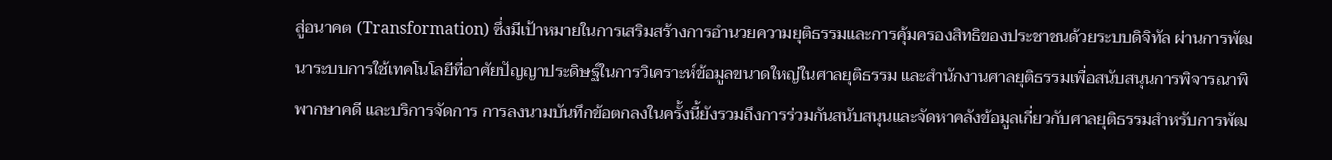สู่อนาคต (Transformation) ซึ่งมีเป้าหมายในการเสริมสร้างการอำนวยความยุติธรรมและการคุ้มครองสิทธิของประชาชนด้วยระบบดิจิทัล ผ่านการพัฒนาระบบการใช้เทคโนโลยีที่อาศัยปัญญาประดิษฐ์ในการวิเคราะห์ข้อมูลขนาดใหญ่ในศาลยุติธรรม และสำนักงานศาลยุติธรรมเพื่อสนับสนุนการพิจารณาพิพากษาคดี และบริการจัดการ การลงนามบันทึกข้อตกลงในครั้งนี้ยังรวมถึงการร่วมกันสนับสนุนและจัดหาคลังข้อมูลเกี่ยวกับศาลยุติธรรมสำหรับการพัฒ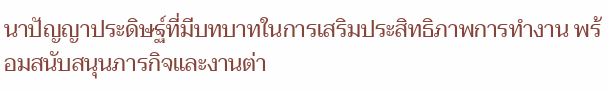นาปัญญาประดิษฐ์ที่มีบทบาทในการเสริมประสิทธิภาพการทำงาน พร้อมสนับสนุนภารกิจและงานต่า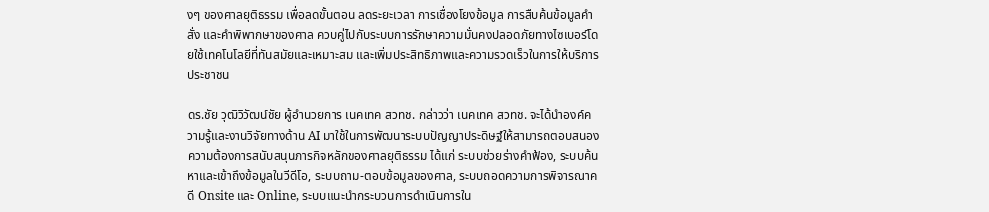งๆ ของศาลยุติธรรม เพื่อลดขั้นตอน ลดระยะเวลา การเชื่องโยงข้อมูล การสืบค้นข้อมูลคำสั่ง และคำพิพากษาของศาล ควบคู่ไปกับระบบการรักษาความมั่นคงปลอดภัยทางไซเบอร์โดยใช้เทคโนโลยีที่ทันสมัยและเหมาะสม และเพิ่มประสิทธิภาพและความรวดเร็วในการให้บริการประชาชน

ดร.ชัย วุฒิวิวัฒน์ชัย ผู้อำนวยการ เนคเทค สวทช. กล่าวว่า เนคเทค สวทช. จะได้นำองค์ความรู้และงานวิจัยทางด้าน AI มาใช้ในการพัฒนาระบบปัญญาประดิษฐ์ให้สามารถตอบสนองความต้องการสนับสนุนภารกิจหลักของศาลยุติธรรม ได้แก่ ระบบช่วยร่างคำฟ้อง, ระบบค้นหาและเข้าถึงข้อมูลในวีดีโอ, ระบบถาม-ตอบข้อมูลของศาล, ระบบถอดความการพิจารณาคดี Onsite และ Online, ระบบแนะนำกระบวนการดำเนินการใน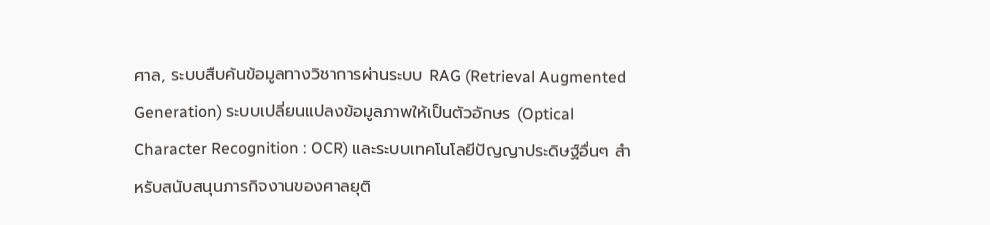ศาล, ระบบสืบค้นข้อมูลทางวิชาการผ่านระบบ RAG (Retrieval Augmented Generation) ระบบเปลี่ยนแปลงข้อมูลภาพให้เป็นตัวอักษร (Optical Character Recognition : OCR) และระบบเทคโนโลยีปัญญาประดิษฐ์อื่นๆ สำหรับสนับสนุนภารกิจงานของศาลยุติ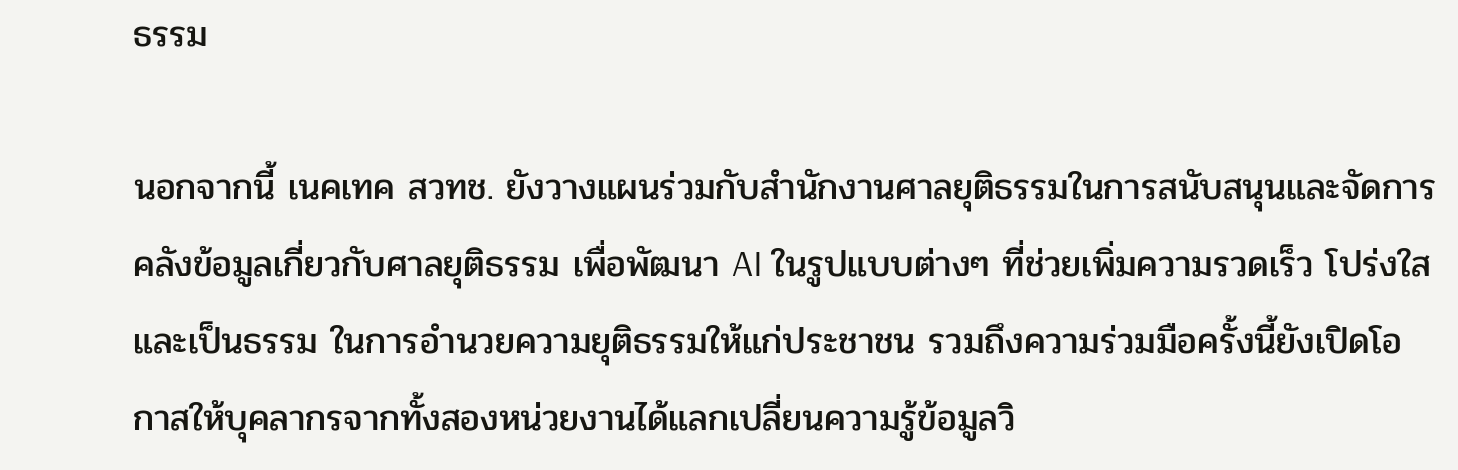ธรรม

นอกจากนี้ เนคเทค สวทช. ยังวางแผนร่วมกับสำนักงานศาลยุติธรรมในการสนับสนุนและจัดการคลังข้อมูลเกี่ยวกับศาลยุติธรรม เพื่อพัฒนา AI ในรูปแบบต่างๆ ที่ช่วยเพิ่มความรวดเร็ว โปร่งใส และเป็นธรรม ในการอำนวยความยุติธรรมให้แก่ประชาชน รวมถึงความร่วมมือครั้งนี้ยังเปิดโอกาสให้บุคลากรจากทั้งสองหน่วยงานได้แลกเปลี่ยนความรู้ข้อมูลวิ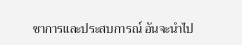ชาการและประสบการณ์ อันจะนำไป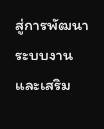สู่การพัฒนาระบบงานและเสริม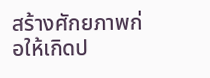สร้างศักยภาพก่อให้เกิดป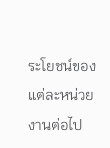ระโยชน์ของแต่ละหน่วยงานต่อไป